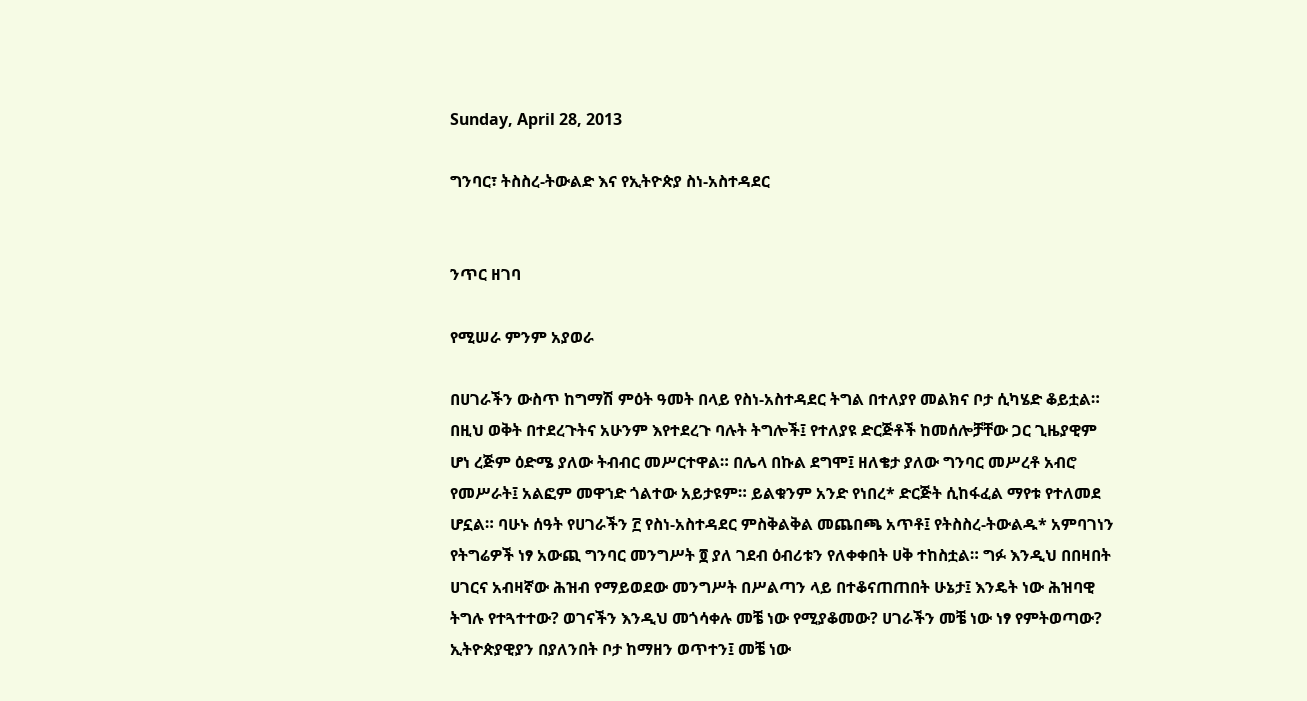Sunday, April 28, 2013

ግንባር፣ ትስስረ-ትውልድ እና የኢትዮጵያ ስነ-አስተዳደር


ንጥር ዘገባ

የሚሠራ ምንም አያወራ

በሀገራችን ውስጥ ከግማሽ ምዕት ዓመት በላይ የስነ-አስተዳደር ትግል በተለያየ መልክና ቦታ ሲካሄድ ቆይቷል። በዚህ ወቅት በተደረጉትና አሁንም እየተደረጉ ባሉት ትግሎች፤ የተለያዩ ድርጅቶች ከመሰሎቻቸው ጋር ጊዜያዊም ሆነ ረጅም ዕድሜ ያለው ትብብር መሥርተዋል። በሌላ በኩል ደግሞ፤ ዘለቄታ ያለው ግንባር መሥረቶ አብሮ የመሥራት፤ አልፎም መዋኀድ ጎልተው አይታዩም። ይልቁንም አንድ የነበረ* ድርጅት ሲከፋፈል ማየቱ የተለመደ ሆኗል። ባሁኑ ሰዓት የሀገራችን ፫ የስነ-አስተዳደር ምስቅልቅል መጨበጫ አጥቶ፤ የትስስረ-ትውልዱ* አምባገነን የትግሬዎች ነፃ አውጪ ግንባር መንግሥት ፬ ያለ ገደብ ዕብሪቱን የለቀቀበት ሀቅ ተከስቷል። ግፉ እንዲህ በበዛበት ሀገርና አብዛኛው ሕዝብ የማይወደው መንግሥት በሥልጣን ላይ በተቆናጠጠበት ሁኔታ፤ እንዴት ነው ሕዝባዊ ትግሉ የተጓተተው? ወገናችን እንዲህ መጎሳቀሉ መቼ ነው የሚያቆመው? ሀገራችን መቼ ነው ነፃ የምትወጣው? ኢትዮጵያዊያን በያለንበት ቦታ ከማዘን ወጥተን፤ መቼ ነው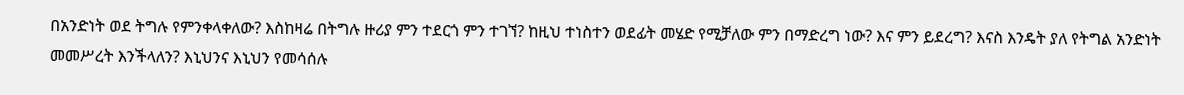በአንድነት ወደ ትግሉ የምንቀላቀለው? እስከዛሬ በትግሉ ዙሪያ ምን ተደርጎ ምን ተገኘ? ከዚህ ተነስተን ወደፊት መሄድ የሚቻለው ምን በማድረግ ነው? እና ምን ይደረግ? እናስ እንዴት ያለ የትግል አንድነት መመሥረት እንችላለን? እኒህንና እኒህን የመሳሰሉ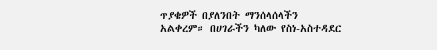ጥያቄዎች በያለንበት ማንሰላሰላችን አልቀረም። በሀገራችን ካለው የስነ-አስተዳደር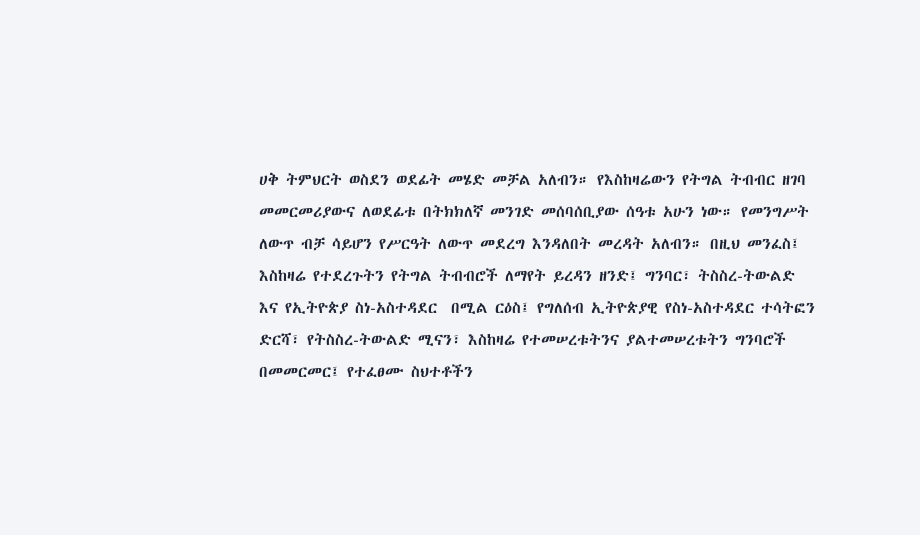ሀቅ ትምህርት ወስደን ወደፊት መሄድ መቻል አለብን። የእስከዛሬውን የትግል ትብብር ዘገባ መመርመሪያውና ለወደፊቱ በትክክለኛ መንገድ መሰባሰቢያው ሰዓቱ አሁን ነው። የመንግሥት ለውጥ ብቻ ሳይሆን የሥርዓት ለውጥ መደረግ እንዳለበት መረዳት አለብን። በዚህ መንፈስ፤ እስከዛሬ የተደረጉትን የትግል ትብብሮች ለማየት ይረዳን ዘንድ፤ ግንባር፣ ትስስረ-ትውልድ እና የኢትዮጵያ ስነ-አስተዳደር  በሚል ርዕስ፤ የግለሰብ ኢትዮጵያዊ የስነ-አስተዳደር ተሳትፎን ድርሻ፣ የትስስረ-ትውልድ ሚናን፣ እስከዛሬ የተመሠረቱትንና ያልተመሠረቱትን ግንባሮች በመመርመር፤ የተፈፀሙ ስህተቶችን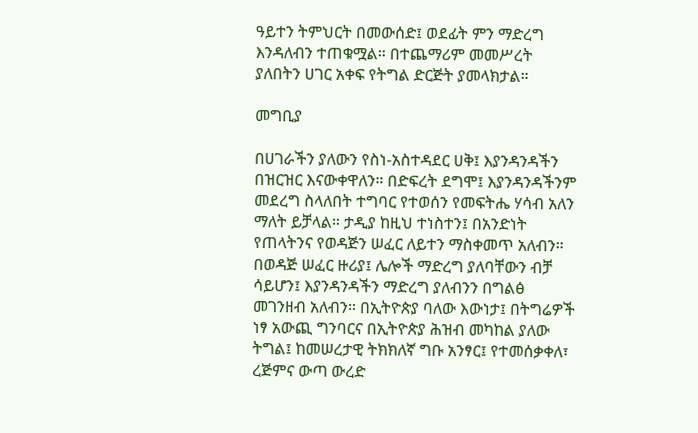ዓይተን ትምህርት በመውሰድ፤ ወደፊት ምን ማድረግ እንዳለብን ተጠቁሟል። በተጨማሪም መመሥረት ያለበትን ሀገር አቀፍ የትግል ድርጅት ያመላክታል።

መግቢያ

በሀገራችን ያለውን የስነ-አስተዳደር ሀቅ፤ እያንዳንዳችን በዝርዝር እናውቀዋለን። በድፍረት ደግሞ፤ እያንዳንዳችንም መደረግ ስላለበት ተግባር የተወሰን የመፍትሔ ሃሳብ አለን ማለት ይቻላል። ታዲያ ከዚህ ተነስተን፤ በአንድነት የጠላትንና የወዳጅን ሠፈር ለይተን ማስቀመጥ አለብን። በወዳጅ ሠፈር ዙሪያ፤ ሌሎች ማድረግ ያለባቸውን ብቻ ሳይሆን፤ እያንዳንዳችን ማድረግ ያለብንን በግልፅ መገንዘብ አለብን። በኢትዮጵያ ባለው እውነታ፤ በትግሬዎች ነፃ አውጪ ግንባርና በኢትዮጵያ ሕዝብ መካከል ያለው ትግል፤ ከመሠረታዊ ትክክለኛ ግቡ አንፃር፤ የተመሰቃቀለ፣ ረጅምና ውጣ ውረድ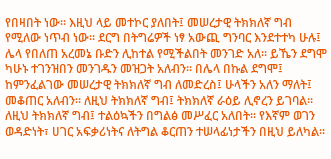የበዛበት ነው። እዚህ ላይ መተኮር ያለበት፤ መሠረታዊ ትክክለኛ ግብ የሚለው ነጥብ ነው። ደርግ በትግሬዎች ነፃ አውጪ ግንባር እንደተተካ ሁሉ፤ ሌላ የበለጠ አረመኔ ቡድን ሊከተል የሚችልበት መንገድ አለ። ይኼን ደግሞ ካሁኑ ተገንዝበን መንገዱን መዝጋት አለብን። በሌላ በኩል ደግሞ፤ ከምንፈልገው መሠረታዊ ትክክለኛ ግብ ለመድረስ፤ ሁላችን አለን ማለት፤ መቆጠር አለብን። ለዚህ ትክክለኛ ግብ፤ ትክክለኛ ራዕይ ሊኖረን ይገባል። ለዚህ ትክክለኛ ግብ፤ ተልዕኳችን በግልፅ መሥፈር አለበት። የእኛም ወገን ወዳድነት፣ ሀገር አፍቃሪነትና ለትግል ቆርጠን ተሠላፊነታችን በዚህ ይለካል።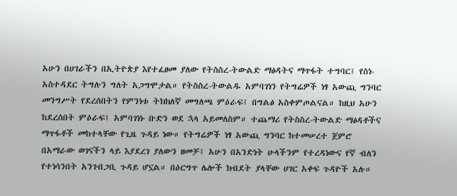አሁን በሀገራችን በኢትዮጵያ እየተፈፀመ ያለው የትስስረ-ትውልድ ማፅዳትና ማጥፋት ተግባር፤ የስነ-አስተዳደር ትግሉን ግለት አጋግሞታል። የትስስረ-ትውልዱ አምባገነን የትግሬዎች ነፃ አውጪ ግንባር መንግሥት የደረሰበትን የምንነቱ ትክክለኛ መግለጫ ምዕራፍ፤ በግልፅ አስቀምጦልናል። ከዚህ አሁን ከደረሰበት ምዕራፍ፤ አምባገነኑ ቡድን ወደ ኋላ አይመለስም። ተጨማሪ የትስስረ-ትውልድ ማፅዳቶችና ማጥፋቶች መከተላቸው የጊዜ ጉዳይ ነው። የትግሬዎች ነፃ አውጪ ግንባር ከተመሠረተ ጀምሮ በአማራው ወገናችን ላይ እያደረገ ያለውን ዘመቻ፤ አሁን በአንድነት ሁላችንም የተረዳነውና የኛ ብለን የተነሳንበት አንገብጋቢ ጉዳይ ሆኗል። በዕርግጥ ሌሎች ክብደት ያላቸው ሀገር አቀፍ ጉዳዮች አሉ።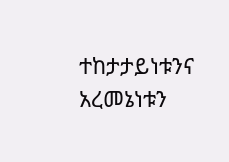ተከታታይነቱንና አረመኔነቱን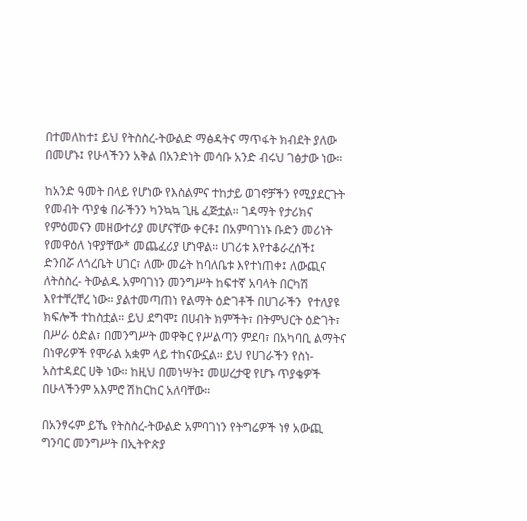በተመለከተ፤ ይህ የትስስረ-ትውልድ ማፅዳትና ማጥፋት ክብደት ያለው በመሆኑ፤ የሁላችንን አቅል በአንድነት መሳቡ አንድ ብሩህ ገፅታው ነው።

ከአንድ ዓመት በላይ የሆነው የእስልምና ተከታይ ወገኖቻችን የሚያደርጉት የመብት ጥያቄ በራችንን ካንኳኳ ጊዜ ፈጅቷል። ገዳማት የታሪክና የምዕመናን መዘውተሪያ መሆናቸው ቀርቶ፤ በአምባገነኑ ቡድን መሪነት የመዋዕለ ነዋያቸው* መጨፈሪያ ሆነዋል። ሀገሪቱ እየተቆራረሰች፤ ድንበሯ ለጎረቤት ሀገር፣ ለሙ መሬት ከባለቤቱ እየተነጠቀ፤ ለውጪና ለትስስረ- ትውልዱ አምባገነን መንግሥት ከፍተኛ አባላት በርካሽ እየተቸረቸረ ነው። ያልተመጣጠነ የልማት ዕድገቶች በሀገራችን  የተለያዩ ክፍሎች ተከስቷል። ይህ ደግሞ፤ በሀብት ክምችት፣ በትምህርት ዕድገት፣ በሥራ ዕድል፣ በመንግሥት መዋቅር የሥልጣን ምደባ፣ በአካባቢ ልማትና በነዋሪዎች የሞራል አቋም ላይ ተከናውኗል። ይህ የሀገራችን የስነ-አስተዳደር ሀቅ ነው። ከዚህ በመነሣት፤ መሠረታዊ የሆኑ ጥያቄዎች በሁላችንም አእምሮ ሽከርከር አለባቸው።

በአንፃሩም ይኼ የትስስረ-ትውልድ አምባገነን የትግሬዎች ነፃ አውጪ ግንባር መንግሥት በኢትዮጵያ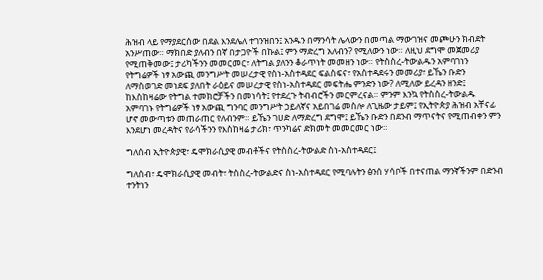ሕዝብ ላይ የማያደርሰው በደል እንደሌለ ተገንዝበን፤ አንዱን በማንሳት ሌላውን በመጣል ማውገዝና መጮሁን ክብደት አንሥጠው። ማክበድ ያለብን በኛ በታጋዮች በኩል፤ ምን ማድረግ አለብን? የሚለውን ነው። ለዚህ ደግሞ መጀመሪያ የሚጠቅመው፤ ታሪካችንን መመርመር፣ ለትግል ያለንን ቆራጥነት መመዘን ነው። የትስስረ-ትውልዱን አምባገነን የትግሬዎች ነፃ አውጪ መንግሥት መሠረታዊ የስነ-አስተዳደር ፍልስፍና፣ የአስተዳደሩን መመሪያ፣ ይኼን ቡድን ለማስወገድ መነደፍ ያለበት ራዕይና መሠረታዊ የስነ-አስተዳደር መፍትሔ ምንድን ነው? ለሚለው ይረዳን ዘንድ፤ ከእስከዛሬው የትግል ተመክሮቻችን በመነሳት፤ የተደረጉ ትብብሮችን መርምረናል። ምንም እንኳ የትስስረ-ትውልዱ አምባገኑ የትግሬዎች ነፃ አውጪ ግንባር መንግሥት ኃይለኛና አይበገሬ መስሎ ለጊዜው ታይም፤ የኢትዮጵያ ሕዝብ አቸናፊ ሆኖ መውጣቱን መጠራጠር የለብንም። ይኼን ገሀድ ለማድረግ ደግሞ፤ ይኼን ቡድን በደንብ ማጥናትና የሚጠብቀን ምን እንደሆነ መረዳትና የራሳችንን የእስከዛሬ ታሪክ፣ ጥንካሬና ድክመት መመርመር ነው።

ግለሰብ ኢትዮጵያዊ፣ ዴሞክራሲያዊ መብቶችና የትስስረ-ትውልድ ስነ-አስተዳደር፤

ግለሰብ፣ ዴሞክራሲያዊ መብት፣ ትስስረ-ትውልድና ስነ-አስተዳደር የሚባሉትን ፅንሰ ሃሳቦች በተናጠል ማንኛችንም በድንብ ተንትነን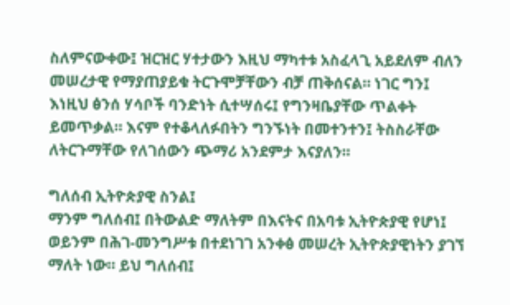ስለምናውቀው፤ ዝርዝር ሃተታውን እዚህ ማካተቱ አስፈላጊ አይደለም ብለን መሠረታዊ የማያጠያይቁ ትርጉሞቻቸውን ብቻ ጠቅሰናል። ነገር ግን፤ እነዚህ ፅንሰ ሃሳቦች ባንድነት ሲተሣሰሩ፤ የግንዛቤያቸው ጥልቀት ይመጥቃል። እናም የተቆላለፉበትን ግንኙነት በመተንተን፤ ትስስራቸው ለትርጉማቸው የለገሰውን ጭማሪ አንደምታ እናያለን።

ግለሰብ ኢትዮጵያዊ ስንል፤
ማንም ግለሰብ፤ በትውልድ ማለትም በእናትና በአባቱ ኢትዮጵያዊ የሆነ፤
ወይንም በሕገ-መንግሥቱ በተደነገገ አንቀፅ መሠረት ኢትዮጵያዊነትን ያገኘ ማለት ነው። ይህ ግለሰብ፤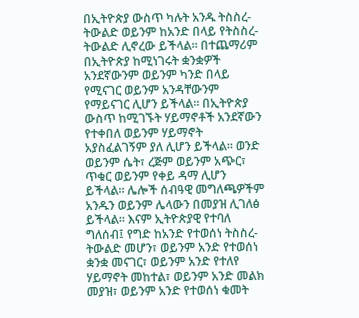በኢትዮጵያ ውስጥ ካሉት አንዱ ትስስረ-ትውልድ ወይንም ከአንድ በላይ የትስስረ-ትውልድ ሊኖረው ይችላል። በተጨማሪም በኢትዮጵያ ከሚነገሩት ቋንቋዎች አንደኛውንም ወይንም ካንድ በላይ የሚናገር ወይንም አንዳቸውንም የማይናገር ሊሆን ይችላል። በኢትዮጵያ ውስጥ ከሚገኙት ሃይማኖቶች አንደኛውን የተቀበለ ወይንም ሃይማኖት አያስፈልገኝም ያለ ሊሆን ይችላል። ወንድ ወይንም ሴት፣ ረጅም ወይንም አጭር፣ ጥቁር ወይንም የቀይ ዳማ ሊሆን ይችላል። ሌሎች ሰብዓዊ መግለጫዎችም አንዱን ወይንም ሌላውን በመያዝ ሊገለፅ ይችላል። እናም ኢትዮጵያዊ የተባለ ግለሰብ፤ የግድ ከአንድ የተወሰነ ትስስረ-ትውልድ መሆን፣ ወይንም አንድ የተወሰነ ቋንቋ መናገር፣ ወይንም አንድ የተለየ ሃይማኖት መከተል፣ ወይንም አንድ መልክ መያዝ፣ ወይንም አንድ የተወሰነ ቁመት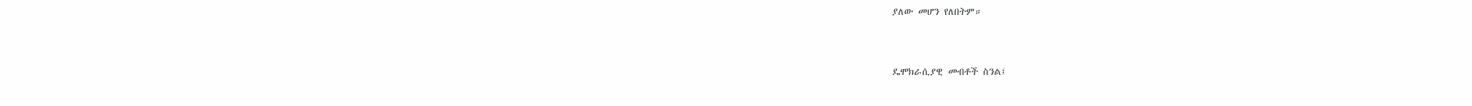ያለው መሆን የለበትም።


ዴሞክራሲያዊ መብቶች ስንል፤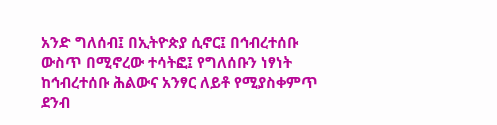አንድ ግለሰብ፤ በኢትዮጵያ ሲኖር፤ በኅብረተሰቡ ውስጥ በሚኖረው ተሳትፎ፤ የግለሰቡን ነፃነት ከኅብረተሰቡ ሕልውና አንፃር ለይቶ የሚያስቀምጥ ደንብ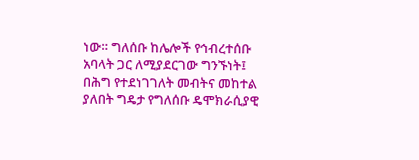ነው። ግለሰቡ ከሌሎች የኅብረተሰቡ አባላት ጋር ለሚያደርገው ግንኙነት፤ በሕግ የተደነገገለት መብትና መከተል ያለበት ግዴታ የግለሰቡ ዴሞክራሲያዊ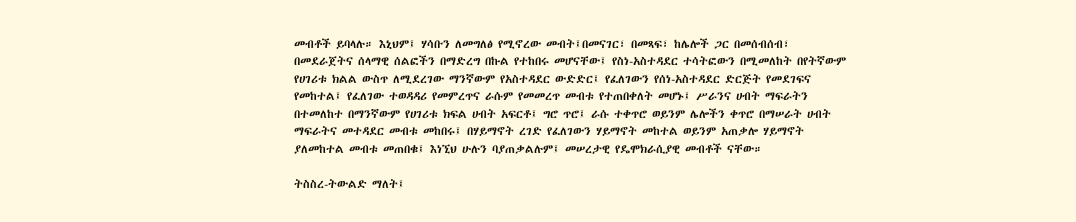መብቶች ይባላሉ። እኒህም፤ ሃሳቡን ለመግለፅ የሚኖረው መብት፤በመናገር፣ በመጻፍ፣ ከሌሎች ጋር በመሰብሰብ፣ በመደራጀትና ሰላማዊ ሰልፎችን በማድረግ በኩል የተከበሩ መሆናቸው፤ የስነ-አስተዳደር ተሳትፎውን በሚመለከት በየትኛውም የሀገሪቱ ክልል ውስጥ ለሚደረገው ማንኛውም የአስተዳደር ውድድር፤ የፈለገውን የሰነ-አስተዳደር ድርጅት የመደገፍና የመከተል፤ የፈለገው ተወዳዳሪ የመምረጥና ራሱም የመመረጥ መብቱ የተጠበቀለት መሆኑ፤ ሥራንና ሀብት ማፍራትን በተመለከተ በማንኛውም የሀገሪቱ ክፍል ሀብት አፍርቶ፤ ግሮ ጥሮ፤ ራሱ ተቀጥሮ ወይንም ሌሎችን ቀጥሮ በማሠራት ሀብት ማፍራትና መተዳደር መብቱ መከበሩ፤ በሃይማኖት ረገድ የፈለገውን ሃይማኖት መከተል ወይንም አጠቃሎ ሃይማኖት ያለመከተል መብቱ መጠበቁ፤ እነኚህ ሁሉን ባያጠቃልሉም፤ መሠረታዊ የዴሞክራሲያዊ መብቶች ናቸው።

ትስስረ-ትውልድ ማለት፤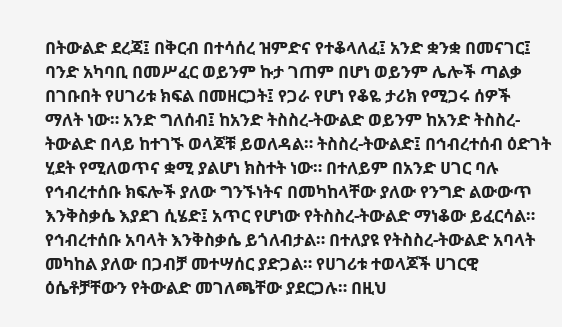በትውልድ ደረጃ፤ በቅርብ በተሳሰረ ዝምድና የተቆላለፈ፤ አንድ ቋንቋ በመናገር፤ ባንድ አካባቢ በመሥፈር ወይንም ኩታ ገጠም በሆነ ወይንም ሌሎች ጣልቃ በገቡበት የሀገሪቱ ክፍል በመዘርጋት፤ የጋራ የሆነ የቆዬ ታሪክ የሚጋሩ ሰዎች ማለት ነው። አንድ ግለሰብ፤ ከአንድ ትስስረ-ትውልድ ወይንም ከአንድ ትስስረ-ትውልድ በላይ ከተገኙ ወላጆቹ ይወለዳል። ትስስረ-ትውልድ፤ በኅብረተሰብ ዕድገት ሂደት የሚለወጥና ቋሚ ያልሆነ ክስተት ነው። በተለይም በአንድ ሀገር ባሉ የኅብረተሰቡ ክፍሎች ያለው ግንኙነትና በመካከላቸው ያለው የንግድ ልውውጥ እንቅስቃሴ እያደገ ሲሄድ፤ አጥር የሆነው የትስስረ-ትውልድ ማነቆው ይፈርሳል። የኅብረተሰቡ አባላት እንቅስቃሴ ይጎለብታል። በተለያዩ የትስስረ-ትውልድ አባላት መካከል ያለው በጋብቻ መተሣሰር ያድጋል። የሀገሪቱ ተወላጆች ሀገርዊ ዕሴቶቻቸውን የትውልድ መገለጫቸው ያደርጋሉ። በዚህ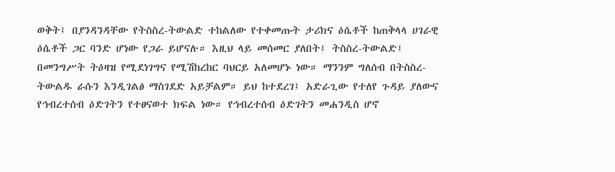ወቅት፤ በያንዳንዳቸው የትስስረ-ትውልድ ተከልለው የተቀመጡት ታሪክና ዕሴቶች ከጠቅላላ ሀገራዊ ዕሴቶች ጋር ባንድ ሆነው የጋራ ይሆናሉ። እዚህ ላይ መሰመር ያለበት፤ ትስስረ-ትውልድ፤ በመንግሥት ትዕዛዝ የሚደነገግና የሚሽከረከር ባህርይ አለመሆኑ ነው። ማንንም ግለሰብ በትስስረ-ትውልዱ ራሱን እንዲገልፅ ማስገደድ አይቻልም። ይህ ከተደረገ፤ አድራጊው የተለየ ጉዳይ ያለውና የኅብረተሰብ ዕድገትን የተፀናወተ ክፍል ነው። የኅብረተሰብ ዕድገትን መሐንዲስ ሆኖ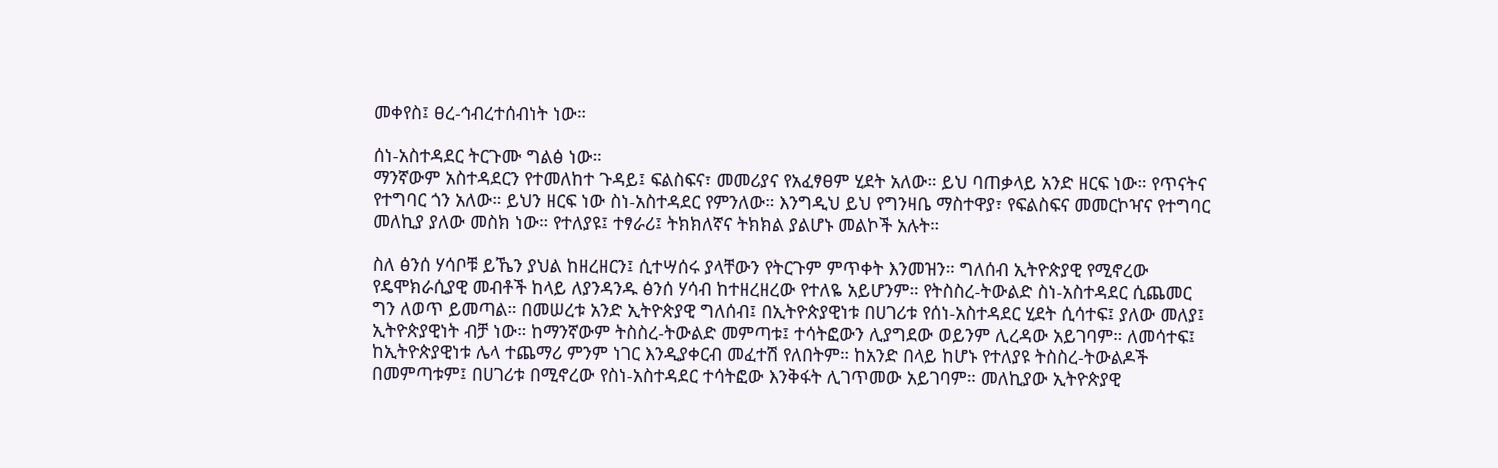መቀየስ፤ ፀረ-ኅብረተሰብነት ነው።

ሰነ-አስተዳደር ትርጉሙ ግልፅ ነው።
ማንኛውም አስተዳደርን የተመለከተ ጉዳይ፤ ፍልስፍና፣ መመሪያና የአፈፃፀም ሂደት አለው። ይህ ባጠቃላይ አንድ ዘርፍ ነው። የጥናትና የተግባር ጎን አለው። ይህን ዘርፍ ነው ስነ-አስተዳደር የምንለው። እንግዲህ ይህ የግንዛቤ ማስተዋያ፣ የፍልስፍና መመርኮዣና የተግባር መለኪያ ያለው መስክ ነው። የተለያዩ፤ ተፃራሪ፤ ትክክለኛና ትክክል ያልሆኑ መልኮች አሉት።

ስለ ፅንሰ ሃሳቦቹ ይኼን ያህል ከዘረዘርን፤ ሲተሣሰሩ ያላቸውን የትርጉም ምጥቀት እንመዝን። ግለሰብ ኢትዮጵያዊ የሚኖረው የዴሞክራሲያዊ መብቶች ከላይ ለያንዳንዱ ፅንሰ ሃሳብ ከተዘረዘረው የተለዬ አይሆንም። የትስስረ-ትውልድ ስነ-አስተዳደር ሲጨመር ግን ለወጥ ይመጣል። በመሠረቱ አንድ ኢትዮጵያዊ ግለሰብ፤ በኢትዮጵያዊነቱ በሀገሪቱ የሰነ-አስተዳደር ሂደት ሲሳተፍ፤ ያለው መለያ፤ ኢትዮጵያዊነት ብቻ ነው። ከማንኛውም ትስስረ-ትውልድ መምጣቱ፤ ተሳትፎውን ሊያግደው ወይንም ሊረዳው አይገባም። ለመሳተፍ፤ ከኢትዮጵያዊነቱ ሌላ ተጨማሪ ምንም ነገር እንዲያቀርብ መፈተሽ የለበትም። ከአንድ በላይ ከሆኑ የተለያዩ ትስስረ-ትውልዶች በመምጣቱም፤ በሀገሪቱ በሚኖረው የስነ-አስተዳደር ተሳትፎው እንቅፋት ሊገጥመው አይገባም። መለኪያው ኢትዮጵያዊ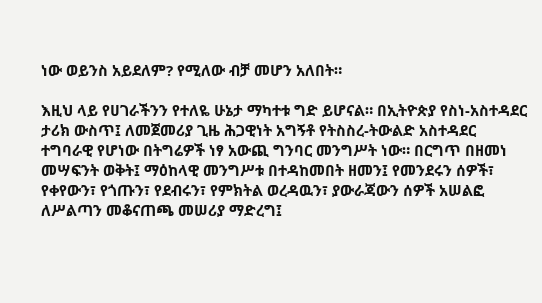ነው ወይንስ አይደለም? የሚለው ብቻ መሆን አለበት።

እዚህ ላይ የሀገራችንን የተለዬ ሁኔታ ማካተቱ ግድ ይሆናል። በኢትዮጵያ የስነ-አስተዳደር ታሪክ ውስጥ፤ ለመጀመሪያ ጊዜ ሕጋዊነት አግኝቶ የትስስረ-ትውልድ አስተዳደር ተግባራዊ የሆነው በትግሬዎች ነፃ አውጪ ግንባር መንግሥት ነው። በርግጥ በዘመነ መሣፍንት ወቅት፤ ማዕከላዊ መንግሥቱ በተዳከመበት ዘመን፤ የመንደሩን ሰዎች፣ የቀየውን፣ የጎጡን፣ የደብሩን፣ የምክትል ወረዳዉን፣ ያውራጃውን ሰዎች አሠልፎ ለሥልጣን መቆናጠጫ መሠሪያ ማድረግ፤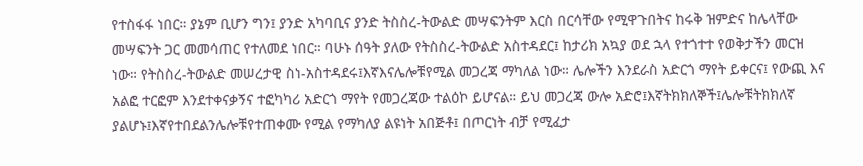የተስፋፋ ነበር። ያኔም ቢሆን ግን፤ ያንድ አካባቢና ያንድ ትስስረ-ትውልድ መሣፍንትም እርስ በርሳቸው የሚዋጉበትና ከሩቅ ዝምድና ከሌላቸው መሣፍንት ጋር መመሳጠር የተለመደ ነበር። ባሁኑ ሰዓት ያለው የትስስረ-ትውልድ አስተዳደር፤ ከታሪክ አኳያ ወደ ኋላ የተጎተተ የወቅታችን መርዝ ነው። የትስስረ-ትውልድ መሠረታዊ ስነ-አስተዳደሩ፤እኛእናሌሎቹየሚል መጋረጃ ማካለል ነው። ሌሎችን እንደራስ አድርጎ ማየት ይቀርና፤ የውጪ እና አልፎ ተርፎም እንደተቀናቃኝና ተፎካካሪ አድርጎ ማየት የመጋረጃው ተልዕኮ ይሆናል። ይህ መጋረጃ ውሎ አድሮ፤እኛትክክለኞች፤ሌሎቹትክክለኛ ያልሆኑ፤እኛየተበደልንሌሎቹየተጠቀሙ የሚል የማካለያ ልዩነት አበጅቶ፤ በጦርነት ብቻ የሚፈታ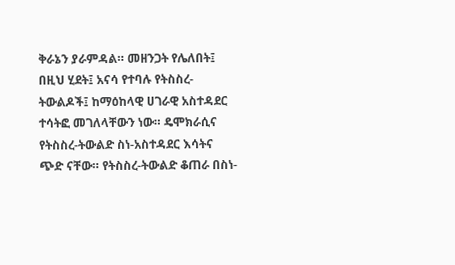ቅራኔን ያራምዳል። መዘንጋት የሌለበት፤ በዚህ ሂደት፤ አናሳ የተባሉ የትስስረ-ትውልዶች፤ ከማዕከላዊ ሀገራዊ አስተዳደር ተሳትፎ መገለላቸውን ነው። ዴሞክራሲና የትስስረ-ትውልድ ስነ-አስተዳደር እሳትና ጭድ ናቸው። የትስስረ-ትውልድ ቆጠራ በስነ-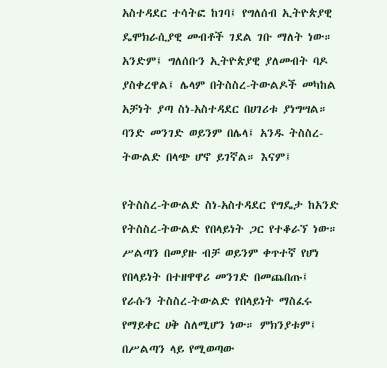አስተዳደር ተሳትፎ ከገባ፤ የግለሰብ ኢትዮጵያዊ ዴሞክራሲያዊ መብቶች ገደል ገቡ ማለት ነው። አንድም፤ ግለሰቡን ኢትዮጵያዊ ያለመብት ባዶ ያስቀረዋል፤ ሌላም በትስስረ-ትውልዶች መካከል አቻነት ያጣ ስነ-አስተዳደር በሀገሪቱ ያነግሣል። ባንድ መንገድ ወይንም በሌላ፤ አንዱ ትስስረ-ትውልድ በላጭ ሆኖ ይገኛል። እናም፤

የትስስረ-ትውልድ ስነ-አስተዳደር የግዴታ ከአንድ የትስስረ-ትውልድ የበላይነት ጋር የተቆራኘ ነው። ሥልጣን በመያዙ ብቻ ወይንም ቀጥተኛ የሆነ የበላይነት በተዘዋዋሪ መንገድ በመጨበጡ፤ የራሱን ትስስረ-ትውልድ የበላይነት ማስፈሩ የማይቀር ሀቅ ስለሚሆን ነው። ምክንያቱም፤ በሥልጣን ላይ የሚወጣው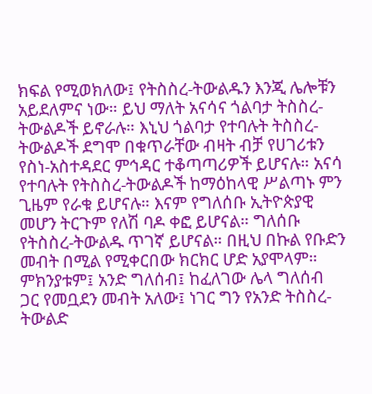ክፍል የሚወክለው፤ የትስስረ-ትውልዱን እንጂ ሌሎቹን አይደለምና ነው። ይህ ማለት አናሳና ጎልባታ ትስስረ-ትውልዶች ይኖራሉ። እኒህ ጎልባታ የተባሉት ትስስረ-ትውልዶች ደግሞ በቁጥራቸው ብዛት ብቻ የሀገሪቱን የስነ-አስተዳደር ምኅዳር ተቆጣጣሪዎች ይሆናሉ። አናሳ የተባሉት የትስስረ-ትውልዶች ከማዕከላዊ ሥልጣኑ ምን ጊዜም የራቁ ይሆናሉ። እናም የግለሰቡ ኢትዮጵያዊ መሆን ትርጉም የለሽ ባዶ ቀፎ ይሆናል። ግለሰቡ የትስስረ-ትውልዱ ጥገኛ ይሆናል። በዚህ በኩል የቡድን መብት በሚል የሚቀርበው ክርክር ሆድ አያሞላም። ምክንያቱም፤ አንድ ግለሰብ፤ ከፈለገው ሌላ ግለሰብ ጋር የመቧደን መብት አለው፤ ነገር ግን የአንድ ትስስረ-ትውልድ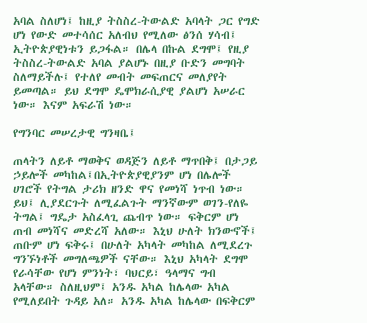አባል ስለሆነ፤ ከዚያ ትስስረ-ትውልድ አባላት ጋር የግድ ሆነ የውድ መተሳሰር አለብህ የሚለው ፅንሰ ሃሳብ፤ ኢትዮጵያዊነቱን ይጋፋል። በሌላ በኩል ደግሞ፤ የዚያ ትስስረ-ትውልድ አባል ያልሆኑ በዚያ ቡድን መግባት ስለማይችሉ፤ የተለየ መብት መፍጠርና መለያየት ይመጣል። ይህ ደግሞ ዴሞክራሲያዊ ያልሆነ አሠራር ነው። እናም አፍራሽ ነው።

የግንባር መሠረታዊ ግንዛቤ፤

ጠላትን ለይቶ ማወቅና ወዳጅን ለይቶ ማጥበቅ፤ በታጋይ ኃይሎች መካከል፤በኢትዮጵያዊያንም ሆነ በሌሎች ሀገሮች የትግል ታሪክ ዘንድ ዋና የመነሻ ነጥብ ነው። ይህ፤ ሊያደርጉት ለሚፈልጉት ማንኛውም ወገን-የለዬ ትግል፤ ግዴታ አስፈላጊ ጨብጥ ነው። ፍቅርም ሆነ ጠብ መነሻና መድረሻ አለው። እኒህ ሁለት ክንውኖች፤ ጠቡም ሆነ ፍቅሩ፤ በሁለት አካላት መካከል ለሚደረጉ ግንኙነቶች መግለጫዎች ናቸው። እኒህ አካላት ደግሞ የራሳቸው የሆነ ምንነት፣ ባህርይ፣ ዓላማና ግብ አላቸው። ስለዚህም፤ አንዱ አካል ከሌላው አካል የሚለይበት ጉዳይ አለ። አንዱ አካል ከሌላው በፍቅርም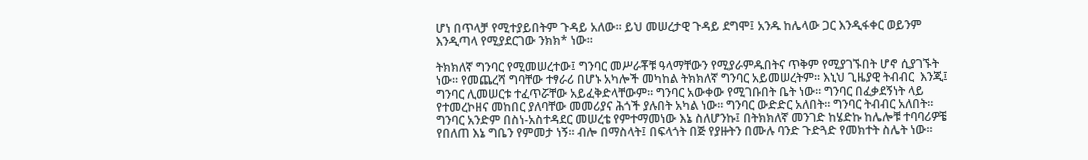ሆነ በጥላቻ የሚተያይበትም ጉዳይ አለው። ይህ መሠረታዊ ጉዳይ ደግሞ፤ አንዱ ከሌላው ጋር እንዲፋቀር ወይንም እንዲጣላ የሚያደርገው ንክክ* ነው።

ትክክለኛ ግንባር የሚመሠረተው፤ ግንባር መሥራቾቹ ዓላማቸውን የሚያራምዱበትና ጥቅም የሚያገኙበት ሆኖ ሲያገኙት ነው። የመጨረሻ ግባቸው ተፃራሪ በሆኑ አካሎች መካከል ትክክለኛ ግንባር አይመሠረትም። እኒህ ጊዜያዊ ትብብር  እንጂ፤ ግንባር ሊመሠርቱ ተፈጥሯቸው አይፈቅድላቸውም። ግንባር አውቀው የሚገቡበት ቤት ነው። ግንባር በፈቃደኝነት ላይ የተመረኮዘና መከበር ያለባቸው መመሪያና ሕጎች ያሉበት አካል ነው። ግንባር ውድድር አለበት። ግንባር ትብብር አለበት። ግንባር አንድም በስነ-አስተዳደር መሠረቴ የምተማመነው እኔ ስለሆንኩ፤ በትክክለኛ መንገድ ከሄድኩ ከሌሎቹ ተባባሪዎቼ የበለጠ እኔ ግቤን የምመታ ነኝ። ብሎ በማስላት፤ በፍላጎት በጅ የያዙትን በሙሉ ባንድ ጉድጓድ የመክተት ስሌት ነው።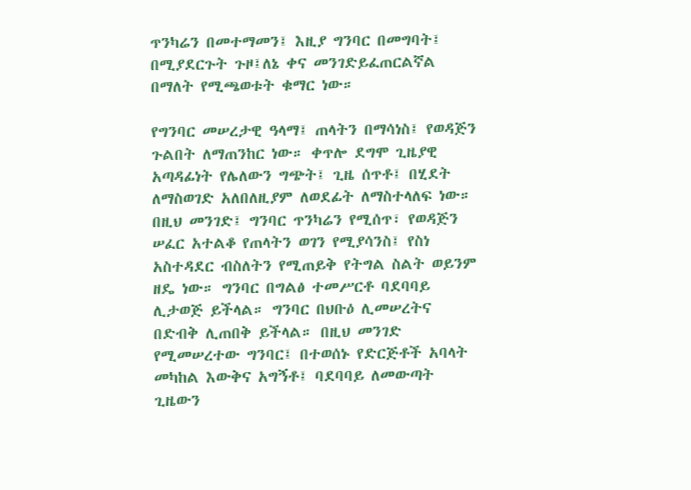ጥንካሬን በመተማመን፤ እዚያ ግንባር በመግባት፤ በሚያደርጉት ጉዞ፤ለኔ ቀና መንገድይፈጠርልኛል በማለት የሚጫወቱት ቁማር ነው።

የግንባር መሠረታዊ ዓላማ፤ ጠላትን በማሳነስ፤ የወዳጅን ጉልበት ለማጠንከር ነው። ቀጥሎ ደግሞ ጊዜያዊ አጣዳፊነት የሌለውን ግጭት፤ ጊዜ ሰጥቶ፤ በሂደት ለማስወገድ አለበለዚያም ለወደፊት ለማስተላለፍ ነው። በዚህ መንገድ፤ ግንባር ጥንካሬን የሚሰጥ፣ የወዳጅን ሠፈር አተልቆ የጠላትን ወገን የሚያሳንስ፤ የስነ አስተዳደር ብስለትን የሚጠይቅ የትግል ስልት ወይንም ዘዴ ነው። ግንባር በግልፅ ተመሥርቶ ባደባባይ ሊታወጅ ይችላል። ግንባር በህቡዕ ሊመሠረትና በድብቅ ሊጠበቅ ይችላል። በዚህ መንገድ የሚመሠረተው ግንባር፤ በተወሰኑ የድርጅቶች አባላት መካከል እውቅና አግኝቶ፤ ባደባባይ ለመውጣት ጊዜውን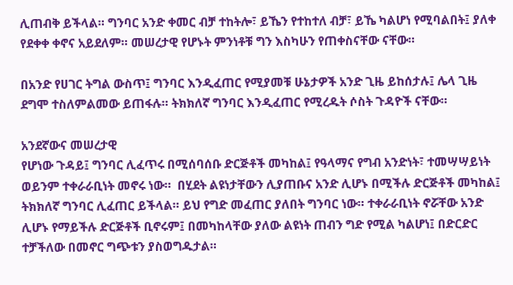ሊጠብቅ ይችላል። ግንባር አንድ ቀመር ብቻ ተከትሎ፣ ይኼን የተከተለ ብቻ፣ ይኼ ካልሆነ የሚባልበት፤ ያለቀ የደቀቀ ቀኖና አይደለም። መሠረታዊ የሆኑት ምንነቶቹ ግን እስካሁን የጠቀስናቸው ናቸው።

በአንድ የሀገር ትግል ውስጥ፤ ግንባር እንዲፈጠር የሚያመቹ ሁኔታዎች አንድ ጊዜ ይከሰታሉ፤ ሌላ ጊዜ ደግሞ ተስለምልመው ይጠፋሉ። ትክክለኛ ግንባር እንዲፈጠር የሚረዱት ሶስት ጉዳዮች ናቸው።

አንደኛውና መሠረታዊ
የሆነው ጉዳይ፤ ግንባር ሊፈጥሩ በሚሰባሰቡ ድርጅቶች መካከል፤ የዓላማና የግብ አንድነት፣ ተመሣሣይነት ወይንም ተቀራራቢነት መኖሩ ነው።  በሂደት ልዩነታቸውን ሊያጠቡና አንድ ሊሆኑ በሚችሉ ድርጅቶች መካከል፤ ትክክለኛ ግንባር ሊፈጠር ይችላል። ይህ የግድ መፈጠር ያለበት ግንባር ነው። ተቀራራቢነት ኖሯቸው አንድ ሊሆኑ የማይችሉ ድርጅቶች ቢኖሩም፤ በመካከላቸው ያለው ልዩነት ጠብን ግድ የሚል ካልሆነ፤ በድርድር ተቻችለው በመኖር ግጭቱን ያስወግዱታል።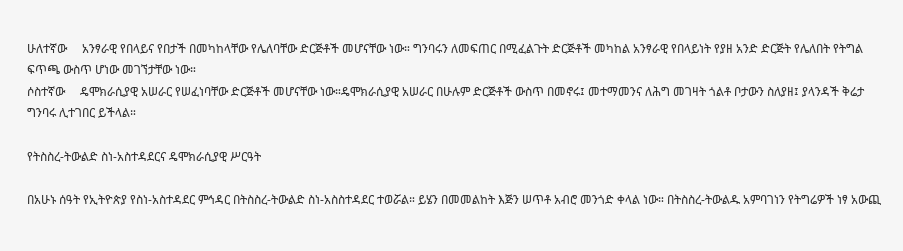ሁለተኛው     አንፃራዊ የበላይና የበታች በመካከላቸው የሌለባቸው ድርጅቶች መሆናቸው ነው። ግንባሩን ለመፍጠር በሚፈልጉት ድርጅቶች መካከል አንፃራዊ የበላይነት የያዘ አንድ ድርጅት የሌለበት የትግል ፍጥጫ ውስጥ ሆነው መገኘታቸው ነው።
ሶስተኛው     ዴሞክራሲያዊ አሠራር የሠፈነባቸው ድርጅቶች መሆናቸው ነው።ዴሞክራሲያዊ አሠራር በሁሉም ድርጅቶች ውስጥ በመኖሩ፤ መተማመንና ለሕግ መገዛት ጎልቶ ቦታውን ስለያዘ፤ ያላንዳች ቅሬታ ግንባሩ ሊተገበር ይችላል።

የትስስረ-ትውልድ ስነ-አስተዳደርና ዴሞክራሲያዊ ሥርዓት

በአሁኑ ሰዓት የኢትዮጵያ የስነ-አስተዳደር ምኅዳር በትስስረ-ትውልድ ስነ-አስስተዳደር ተወሯል። ይሄን በመመልከት እጅን ሠጥቶ አብሮ መንጎድ ቀላል ነው። በትስስረ-ትውልዱ አምባገነን የትግሬዎች ነፃ አውጪ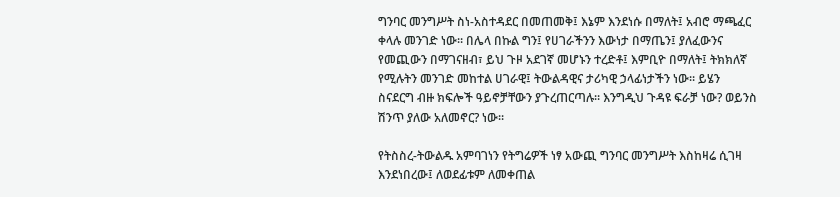ግንባር መንግሥት ስነ-አስተዳደር በመጠመቅ፤ እኔም እንደነሱ በማለት፤ አብሮ ማጫፈር ቀላሉ መንገድ ነው። በሌላ በኩል ግን፤ የሀገራችንን እውነታ በማጤን፤ ያለፈውንና የመጪውን በማገናዘብ፣ ይህ ጉዞ አደገኛ መሆኑን ተረድቶ፤ እምቢዮ በማለት፤ ትክክለኛ የሚሉትን መንገድ መከተል ሀገራዊ፤ ትውልዳዊና ታሪካዊ ኃላፊነታችን ነው። ይሄን ስናደርግ ብዙ ክፍሎች ዓይኖቻቸውን ያጉረጠርጣሉ። እንግዲህ ጉዳዩ ፍራቻ ነው? ወይንስ ሽንጥ ያለው አለመኖር? ነው።

የትስስረ-ትውልዱ አምባገነን የትግሬዎች ነፃ አውጪ ግንባር መንግሥት እስከዛሬ ሲገዛ እንደነበረው፤ ለወደፊቱም ለመቀጠል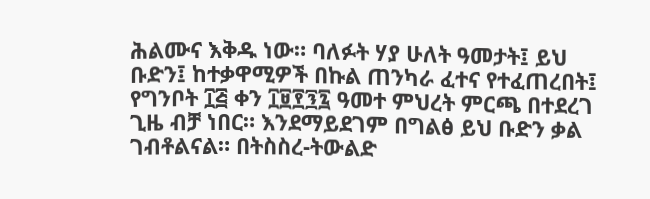ሕልሙና እቅዱ ነው። ባለፉት ሃያ ሁለት ዓመታት፤ ይህ ቡድን፤ ከተቃዋሚዎች በኩል ጠንካራ ፈተና የተፈጠረበት፤ የግንቦት ፲፭ ቀን ፲፱፻፺፯ ዓመተ ምህረት ምርጫ በተደረገ ጊዜ ብቻ ነበር። እንደማይደገም በግልፅ ይህ ቡድን ቃል ገብቶልናል። በትስስረ-ትውልድ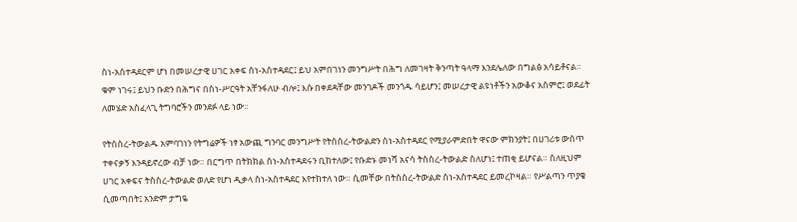ስነ-አስተዳደርም ሆነ በመሠረታዊ ሀገር አቀፍ ስነ-አስተዳደር፤ ይህ አምበገነን መንግሥት በሕግ ለመገዛት ቅንጣት ዓላማ እንደሌለው በግልፅ አሳይቶናል። ቁም ነገሩ፤ ይህን ቡድን በሕግና በስነ-ሥርዓት አቸንፋለሁ ብሎ፤ እሱ በቀደዳቸው መንገዶች መንጎዱ ሳይሆን፤ መሠረታዊ ልዩነቶችን አውቆና አስምሮ፤ ወደፊት ለመሄድ አስፈላጊ ትግባሮችን መንደፉ ላይ ነው።

የትስስረ-ትውልዱ አምባገነን የትግሬዎች ነፃ አውጪ ግንባር መንግሥት የትስስረ-ትውልድን ስነ-አስተዳደር የሚያራምድበት ዋናው ምክንያት፤ በሀገሪቱ ውስጥ ተቀናቃኝ እንዳይኖረው ብቻ ነው። በርግጥ በትክክል ስነ-አስተዳደሩን ቢከተለው፤ የቡድኑ መነሻ አናሳ ትስስረ-ትውልድ ስለሆነ፤ ተጠቂ ይሆናል። ስለዚህም ሀገር አቀፍና ትስስረ-ትውልድ ወለድ የሆነ ዲቃላ ስነ-አስተዳደር እየተከተለ ነው። ሲመቸው በትስስረ-ትውልድ ስነ-አስተዳደር ይመረኮዛል። የሥልጣን ጥያቄ ሲመጣበት፤ አንድም ታግዬ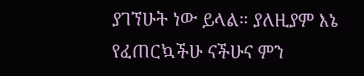ያገኘሁት ነው ይላል። ያለዚያም እኔ የፈጠርኳችሁ ናችሁና ምን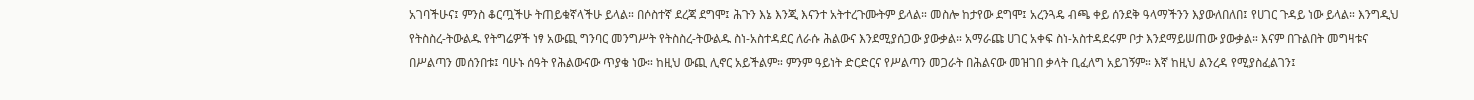አገባችሁና፤ ምንስ ቆርጧችሁ ትጠይቁኛላችሁ ይላል። በሶስተኛ ደረጃ ደግሞ፤ ሕጉን እኔ እንጂ እናንተ አትተረጉሙትም ይላል። መስሎ ከታየው ደግሞ፤ አረንጓዴ ብጫ ቀይ ሰንደቅ ዓላማችንን እያውለበለበ፤ የሀገር ጉዳይ ነው ይላል። እንግዲህ የትስስረ-ትውልዱ የትግሬዎች ነፃ አውጪ ግንባር መንግሥት የትስስረ-ትውልዱ ስነ-አስተዳደር ለራሱ ሕልውና እንደሚያሰጋው ያውቃል። አማራጩ ሀገር አቀፍ ስነ-አስተዳደሩም ቦታ እንደማይሠጠው ያውቃል። እናም በጉልበት መግዛቱና በሥልጣን መሰንበቱ፤ ባሁኑ ሰዓት የሕልውናው ጥያቄ ነው። ከዚህ ውጪ ሊኖር አይችልም። ምንም ዓይነት ድርድርና የሥልጣን መጋራት በሕልናው መዝገበ ቃላት ቢፈለግ አይገኝም። እኛ ከዚህ ልንረዳ የሚያስፈልገን፤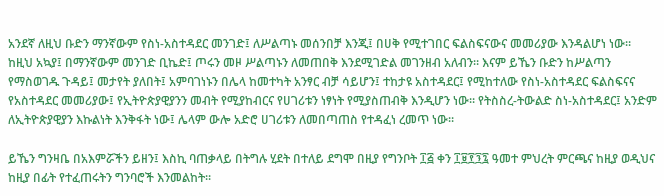አንደኛ ለዚህ ቡድን ማንኛውም የስነ-አስተዳደር መንገድ፤ ለሥልጣኑ መሰንበቻ እንጂ፤ በሀቅ የሚተገበር ፍልስፍናውና መመሪያው እንዳልሆነ ነው። ከዚህ አኳያ፤ በማንኛውም መንገድ ቢኬድ፤ ጦሩን መዞ ሥልጣኑን ለመጠበቅ እንደሚገድል መገንዘብ አለብን። እናም ይኼን ቡድን ከሥልጣን የማስወገዱ ጉዳይ፤ መታየት ያለበት፤ አምባገነኑን በሌላ ከመተካት አንፃር ብቻ ሳይሆን፤ ተከታዩ አስተዳደር፤ የሚከተለው የስነ-አስተዳደር ፍልስፍናና የአስተዳደር መመሪያው፤ የኢትዮጵያዊያንን መብት የሚያከብርና የሀገሪቱን ነፃነት የሚያስጠብቅ እንዲሆን ነው። የትስስረ-ትውልድ ስነ-አስተዳደር፤ አንድም ለኢትዮጵያዊያን እኩልነት እንቅፋት ነው፤ ሌላም ውሎ አድሮ ሀገሪቱን ለመበጣጠስ የተዳፈነ ረመጥ ነው።

ይኼን ግንዛቤ በአእምሯችን ይዘን፤ እስኪ ባጠቃላይ በትግሉ ሂደት በተለይ ደግሞ በዚያ የግንቦት ፲፭ ቀን ፲፱፻፺፯ ዓመተ ምህረት ምርጫና ከዚያ ወዲህና ከዚያ በፊት የተፈጠሩትን ግንባሮች እንመልከት።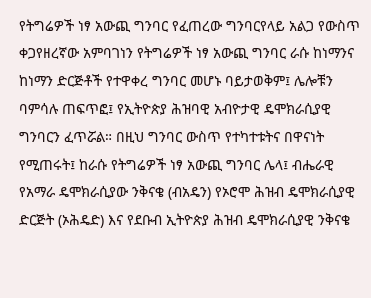የትግሬዎች ነፃ አውጪ ግንባር የፈጠረው ግንባርየላይ አልጋ የውስጥ ቀጋየዘረኛው አምባገነን የትግሬዎች ነፃ አውጪ ግንባር ራሱ ከነማንና ከነማን ድርጅቶች የተዋቀረ ግንባር መሆኑ ባይታወቅም፤ ሌሎቹን ባምሳሉ ጠፍጥፎ፤ የኢትዮጵያ ሕዝባዊ አብዮታዊ ዴሞክራሲያዊ ግንባርን ፈጥሯል። በዚህ ግንባር ውስጥ የተካተቱትና በዋናነት የሚጠሩት፤ ከራሱ የትግሬዎች ነፃ አውጪ ግንባር ሌላ፤ ብሔራዊ የአማራ ዴሞክራሲያው ንቅናቄ (ብአዴን) የኦሮሞ ሕዝብ ዴሞክራሲያዊ ድርጅት (ኦሕዴድ) እና የደቡብ ኢትዮጵያ ሕዝብ ዴሞክራሲያዊ ንቅናቄ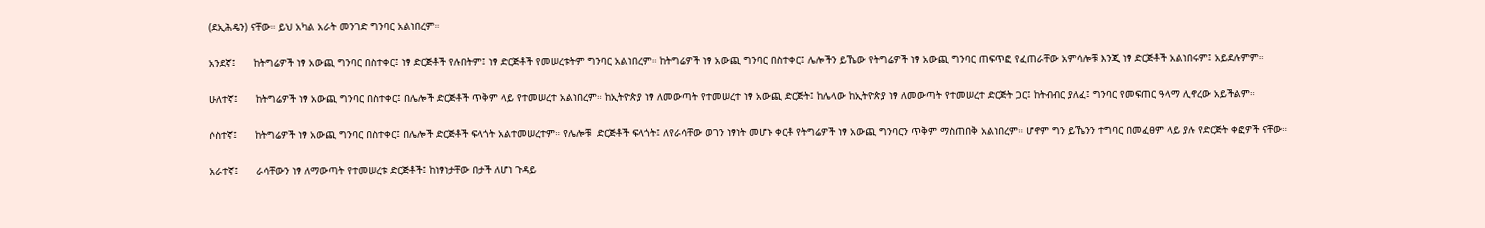(ደኢሕዴን) ናቸው። ይህ አካል አራት መንገድ ግንባር አልነበረም።

አንደኛ፤      ከትግሬዎች ነፃ አውጪ ግንባር በስተቀር፤ ነፃ ድርጅቶች የሉበትም፤ ነፃ ድርጅቶች የመሠረቱትም ግንባር አልነበረም። ከትግሬዎች ነፃ አውጪ ግንባር በስተቀር፤ ሌሎችን ይኼው የትግሬዎች ነፃ አውጪ ግንባር ጠፍጥፎ የፈጠራቸው አምሳሎቹ እንጂ ነፃ ድርጅቶች አልነበሩም፤ አይደሉምም።

ሁለተኛ፤      ከትግሬዎች ነፃ አውጪ ግንባር በስተቀር፤ በሌሎች ድርጅቶች ጥቅም ላይ የተመሠረተ አልነበረም። ከኢትዮጵያ ነፃ ለመውጣት የተመሠረተ ነፃ አውጪ ድርጅት፤ ከሌላው ከኢትዮጵያ ነፃ ለመውጣት የተመሠረተ ድርጅት ጋር፤ ከትብብር ያለፈ፤ ግንባር የመፍጠር ዓላማ ሊኖረው አይችልም።

ሶስተኛ፤      ከትግሬዎች ነፃ አውጪ ግንባር በስተቀር፤ በሌሎች ድርጅቶች ፍላጎት አልተመሠረተም። የሌሎቹ  ድርጅቶች ፍላጎት፤ ለየራሳቸው ወገን ነፃነት መሆኑ ቀርቶ የትግሬዎች ነፃ አውጪ ግንባርን ጥቅም ማስጠበቅ አልነበረም። ሆኖም ግን ይኼንን ተግባር በመፈፀም ላይ ያሉ የድርጅት ቀፎዎች ናቸው።

አራተኛ፤      ራሳቸውን ነፃ ለማውጣት የተመሠረቱ ድርጅቶች፤ ከነፃነታቸው በታች ለሆነ ጉዳይ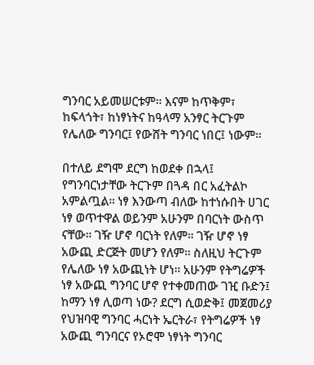ግንባር አይመሠርቱም። እናም ከጥቅም፣ ከፍላጎት፣ ከነፃነትና ከዓላማ አንፃር ትርጉም የሌለው ግንባር፤ የውሸት ግንባር ነበር፤ ነውም።

በተለይ ደግሞ ደርግ ከወደቀ በኋላ፤ የግንባርነታቸው ትርጉም በጓዳ በር አፈትልኮ አምልጧል። ነፃ እንውጣ ብለው ከተነሱበት ሀገር ነፃ ወጥተዋል ወይንም አሁንም በባርነት ውስጥ ናቸው። ገዥ ሆኖ ባርነት የለም። ገዥ ሆኖ ነፃ አውጪ ድርጅት መሆን የለም። ስለዚህ ትርጉም የሌለው ነፃ አውጪነት ሆነ። አሁንም የትግሬዎች ነፃ አውጪ ግንባር ሆኖ የተቀመጠው ገዢ ቡድን፤ ከማን ነፃ ሊወጣ ነው? ደርግ ሲወድቅ፤ መጀመሪያ የህዝባዊ ግንባር ሓርነት ኤርትራ፣ የትግሬዎች ነፃ አውጪ ግንባርና የኦሮሞ ነፃነት ግንባር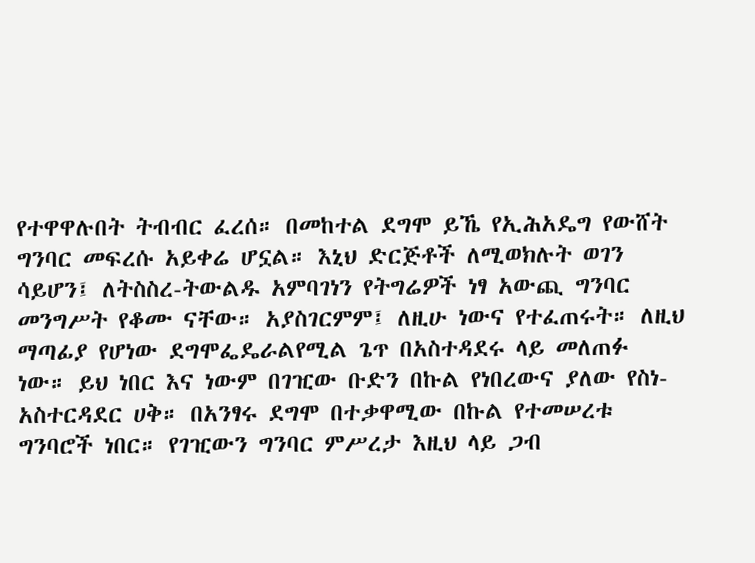የተዋዋሉበት ትብብር ፈረሰ። በመከተል ደግሞ ይኼ የኢሕአዴግ የውሸት ግንባር መፍረሱ አይቀሬ ሆኗል። እኒህ ድርጅቶች ለሚወክሉት ወገን ሳይሆን፤ ለትስስረ-ትውልዱ አምባገነን የትግሬዎች ነፃ አውጪ ግንባር መንግሥት የቆሙ ናቸው። አያስገርምም፤ ለዚሁ ነውና የተፈጠሩት። ለዚህ ማጣፊያ የሆነው ደግሞፌዴራልየሚል ጌጥ በአስተዳደሩ ላይ መለጠፉ ነው። ይህ ነበር እና ነውም በገዢው ቡድን በኩል የነበረውና ያለው የስነ-አስተርዳደር ሀቅ። በአንፃሩ ደግሞ በተቃዋሚው በኩል የተመሠረቱ ግንባሮች ነበር። የገዢውን ግንባር ምሥረታ እዚህ ላይ ጋብ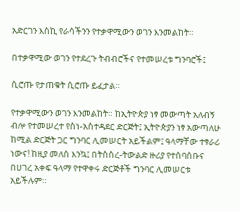አድርገን እስኪ የራሳችንን የተቃዋሚውን ወገን እንመልከት።

በተቃዋሚው ወገን የተደረጉ ትብብሮችና የተመሠረቱ ግንባሮች፤

ሲሮጡ የታጠቁት ሲሮጡ ይፈታል።

የተቃዋሚውን ወገን እንመልከት። ከኢትዮጵያ ነፃ መውጣት አለብኝ ብሎ የተመሠረተ የስነ-አስተዳደር ድርጅት፤ ኢትዮጵያን ነፃ አውጣለሁ ከሚል ድርጅት ጋር ግንባር ሊመሠርት አይችልም፤ ዓላማቸው ተፃራሪ ነውና! ከዚያ መለስ እንኳ፤ በትስስረ-ትውልድ ዙሪያ የተሰባሰቡና በሀገረ አቀፍ ዓላማ የተዋቀሩ ድርጅቶች ግንባር ሊመሠርቱ አይችሉም።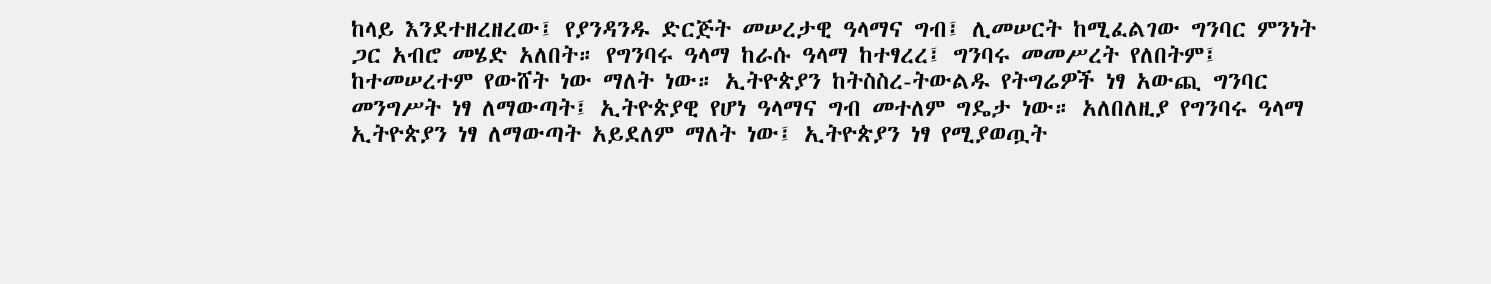ከላይ እንደተዘረዘረው፤ የያንዳንዱ ድርጅት መሠረታዊ ዓላማና ግብ፤ ሊመሠርት ከሚፈልገው ግንባር ምንነት ጋር አብሮ መሄድ አለበት። የግንባሩ ዓላማ ከራሱ ዓላማ ከተፃረረ፤ ግንባሩ መመሥረት የለበትም፤ ከተመሠረተም የውሸት ነው ማለት ነው። ኢትዮጵያን ከትስስረ-ትውልዱ የትግሬዎች ነፃ አውጪ ግንባር መንግሥት ነፃ ለማውጣት፤ ኢትዮጵያዊ የሆነ ዓላማና ግብ መተለም ግዴታ ነው። አለበለዚያ የግንባሩ ዓላማ ኢትዮጵያን ነፃ ለማውጣት አይደለም ማለት ነው፤ ኢትዮጵያን ነፃ የሚያወጧት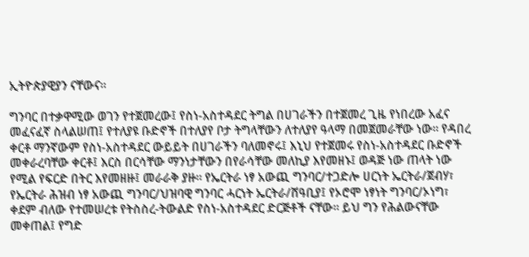ኢትዮጵያዊያን ናቸውና።

ግንባር በተቃዋሚው ወገን የተጀመረው፤ የስነ-አስተዳደር ትግል በሀገራችን በተጀመረ ጊዜ የነበረው አፈና መፈናፈኛ ስላልሠጠ፤ የተለያዩ ቡድኖች በተለያየ ቦታ ትግላቸውን ለተለያየ ዓላማ በመጀመራቸው ነው። የዳበረ ቀርቶ ማንኛውም የስነ-አስተዳደር ውይይት በሀገራችን ባለመኖሩ፤ እኒህ የተጀመሩ የስነ-አስተዳደር ቡድኖች መቀራረባቸው ቀርቶ፤ እርስ በርሳቸው ማንነታቸውን በየራሳቸው መለኪያ እየመዘኑ፤ ወዳጅ ነው ጠላት ነው የሚል የፍርድ በትር እየመዘዙ፤ መራራቅ ያዙ። የኤርትራ ነፃ አውጪ ግንባር/ተጋድሎ ሀርነት ኤርትራ/ጀብሃ፣ የኤርትራ ሕዝብ ነፃ አውጪ ግንባር/ህዝባዊ ግንባር ሓርነት ኤርትራ/ሸዓቢያ፤ የኦሮሞ ነፃነት ግንባር/ኦነግ፣ ቀደም ብለው የተመሠረቱ የትስስረ-ትውልድ የስነ-አስተዳደር ድርጅቶች ናቸው። ይህ ግን የሕልውናቸው መቀጠል፤ የግድ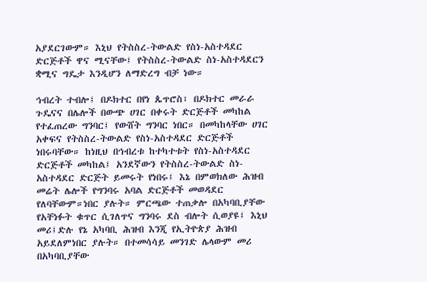አያደርገውም። እኒህ የትስስረ-ትውልድ የስነ-አስተዳደር ድርጅቶች ዋና ሚናቸው፤ የትስስረ-ትውልድ ስነ-አስተዳደርን ቋሚና ግዴታ እንዲሆን ለማድረግ ብቻ ነው።

ኅብረት ተብሎ፤ በዶክተር በየነ ጴጥሮስ፣ በዶክተር መራራ ጉዴናና በሌሎች በውጭ ሀገር በቀሩት ድርጅቶች መካከል የተፈጠረው ግንባር፤ የውሸት ግንባር ነበር። በመካከላቸው ሀገር አቀፍና የትስስረ-ትውልድ የስነ-አስተዳደር ድርጅቶች ነበሩባቸው። ከነዚህ በኅብረቱ ከተካተቱት የስነ-አስተዳደር ድርጅቶች መካከል፤ አንደኛውን የትስስረ-ትውልድ ስነ-አስተዳደር ድርጅት ይመሩት የነበሩ፤ እኔ በምወክለው ሕዝብ መሬት ሌሎች የግንባሩ አባል ድርጅቶች መወዳደር የለባቸውም።ነበር ያሉት። ምርጫው ተጠቃሎ በአካባቢያቸው የአቸነፉት ቁጥር ሲገለጥና ግንባሩ ደስ ብሎት ሲወያዩ፤ እኒህ መሪ፤ድሉ የኔ አካባቢ ሕዝብ እንጂ የኢትዮጵያ ሕዝብ አይደለምነበር ያሉት። በተመሳሳይ መንገድ ሌላውም መሪ በአካባቢያቸው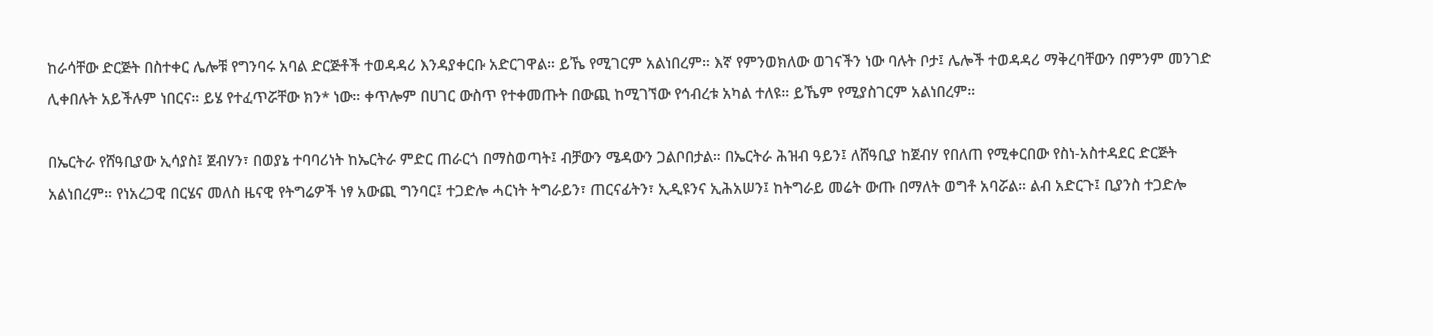ከራሳቸው ድርጅት በስተቀር ሌሎቹ የግንባሩ አባል ድርጅቶች ተወዳዳሪ እንዳያቀርቡ አድርገዋል። ይኼ የሚገርም አልነበረም። እኛ የምንወክለው ወገናችን ነው ባሉት ቦታ፤ ሌሎች ተወዳዳሪ ማቅረባቸውን በምንም መንገድ ሊቀበሉት አይችሉም ነበርና። ይሄ የተፈጥሯቸው ክን* ነው። ቀጥሎም በሀገር ውስጥ የተቀመጡት በውጪ ከሚገኘው የኅብረቱ አካል ተለዩ። ይኼም የሚያስገርም አልነበረም።

በኤርትራ የሸዓቢያው ኢሳያስ፤ ጀብሃን፣ በወያኔ ተባባሪነት ከኤርትራ ምድር ጠራርጎ በማስወጣት፤ ብቻውን ሜዳውን ጋልቦበታል። በኤርትራ ሕዝብ ዓይን፤ ለሸዓቢያ ከጀብሃ የበለጠ የሚቀርበው የስነ-አስተዳደር ድርጅት አልነበረም። የነአረጋዊ በርሄና መለስ ዜናዊ የትግሬዎች ነፃ አውጪ ግንባር፤ ተጋድሎ ሓርነት ትግራይን፣ ጠርናፊትን፣ ኢዲዩንና ኢሕአሠን፤ ከትግራይ መሬት ውጡ በማለት ወግቶ አባሯል። ልብ አድርጉ፤ ቢያንስ ተጋድሎ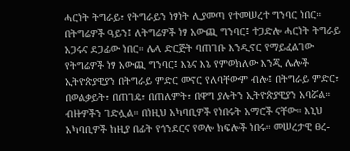ሓርነት ትግራይ፣ የትግራይን ነፃነት ሊያመጣ የተመሠረተ ግንባር ነበር። በትግሬዎች ዓይን፤ ለትግሬዎች ነፃ አውጪ ግንባር፤ ተጋድሎ ሓርነት ትግራይ አጋሩና ደጋፊው ነበር። ሌላ ድርጅት ባጠገቡ እንዲኖር የማይፈልገው የትግሬዎች ነፃ አውጪ ግንባር፤ እኔና እኔ የምወክለው እንጂ ሌሎች ኢትዮጵያዊያን በትግራይ ምድር መኖር የለባቸውም ብሎ፤ በትግራይ ምድር፣ በወልቃይት፣ በጠገዴ፣ በጠለምት፣ በዋግ ያሉትን ኢትዮጵያዊያን አባሯል። ብዙዎችን ገድሏል። በነዚህ አካባቢዎች የነበሩት አማሮች ናቸው። እኒህ አካባቢዎች ከዚያ በፊት የጎንደርና የወሎ ክፍሎች ነበሩ። መሠረታዊ ፀረ-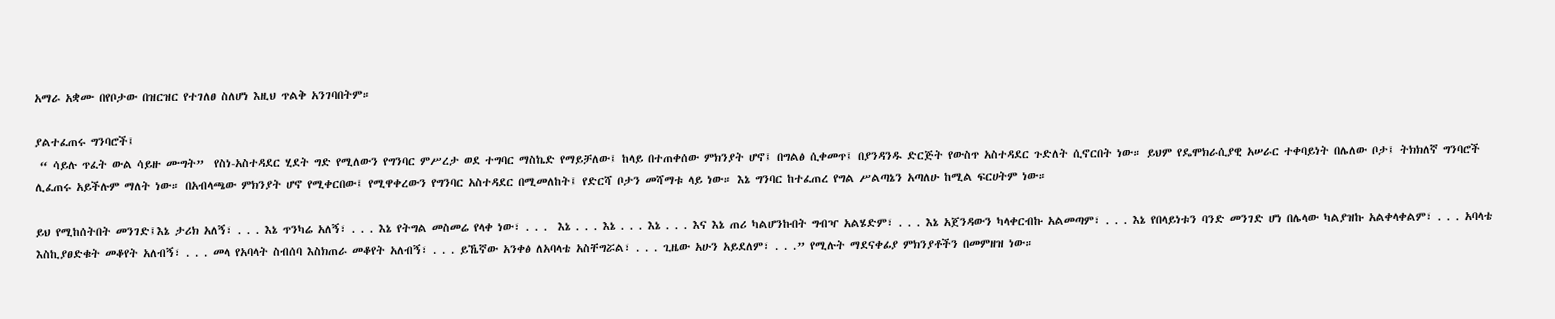አማራ አቋሙ በየቦታው በዝርዝር የተገለፀ ስለሆነ እዚህ ጥልቅ አንገባበትም።

ያልተፈጠሩ ግንባሮች፤
 “ ሳይሉ ጥፈት ውል ሳይዙ ሙግት”  የስነ-አስተዳደር ሂደት ግድ የሚለውን የግንባር ምሥረታ ወደ ተግባር ማስኬድ የማይቻለው፤ ከላይ በተጠቀሰው ምክንያት ሆኖ፤ በግልፅ ሲቀመጥ፤ በያንዳንዱ ድርጅት የውስጥ አስተዳደር ጉድለት ሲኖርበት ነው። ይህም የዴሞክራሲያዊ አሠራር ተቀባይነት በሌለው ቦታ፤ ትክክለኛ ግንባሮች ሊፈጠሩ አይችሉም ማለት ነው። በአብላጫው ምክንያት ሆኖ የሚቀርበው፤ የሚዋቀረውን የግንባር አስተዳደር በሚመለከት፤ የድርሻ ቦታን መሻማቱ ላይ ነው። እኔ ግንባር ከተፈጠረ የግል ሥልጣኔን አጣለሁ ከሚል ፍርሀትም ነው።

ይህ የሚከሰትበት መንገድ፤እኔ ታሪክ አለኝ፣ . . . እኔ ጥንካሬ አለኝ፣ . . . እኔ የትግል መስመሬ የላቀ ነው፣ . . .  እኔ . . . እኔ . . . እኔ . . . እና እኔ ጠሪ ካልሆንኩበት ግብዣ አልሄድም፣ . . . እኔ አጀንዳውን ካላቀርብኩ አልመጣም፣ . . . እኔ የበላይነቱን ባንድ መንገድ ሆነ በሌላው ካልያዝኩ አልቀላቀልም፣ . . . አባላቴ እስኪያፀድቁት መቆየት አለብኝ፣ . . . መላ የአባላት ስብሰባ እስክጠራ መቆየት አለብኝ፣ . . . ይኼኛው አንቀፅ ለአባላቴ አስቸግሯል፣ . . . ጊዜው አሁን አይደለም፣ . . .” የሚሉት ማደናቀፊያ ምክንያቶችን በመምዘዝ ነው።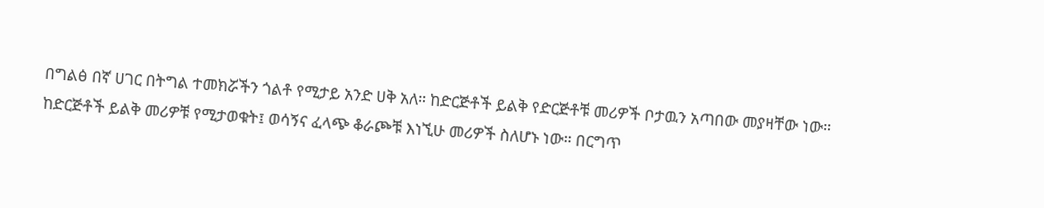በግልፅ በኛ ሀገር በትግል ተመክሯችን ጎልቶ የሚታይ አንድ ሀቅ አለ። ከድርጅቶች ይልቅ የድርጅቶቹ መሪዎች ቦታዉን አጣበው መያዛቸው ነው። ከድርጅቶች ይልቅ መሪዎቹ የሚታወቁት፤ ወሳኝና ፈላጭ ቆራጮቹ እነኚሁ መሪዎች ስለሆኑ ነው። በርግጥ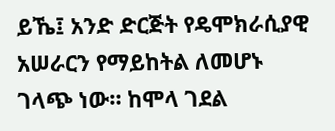ይኼ፤ አንድ ድርጅት የዴሞክራሲያዊ አሠራርን የማይከትል ለመሆኑ ገላጭ ነው። ከሞላ ገደል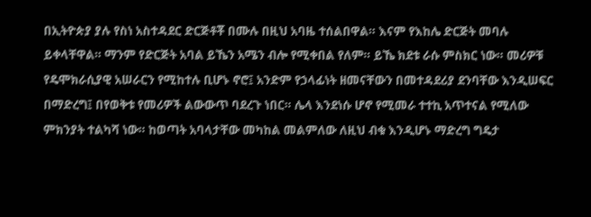በኢትዮጵያ ያሉ የስነ አስተዳደር ድርጅቶቾ በሙሉ በዚህ አባዜ ተሰልበዋል። እናም የእከሌ ድርጅት መባሉ ይቀላቸዋል። ማንም የድርጅት አባል ይኼን አሜን ብሎ የሚቀበል የለም። ይኼ ክደቱ ራሱ ምስክር ነው። መሪዎቹ የዴሞክራሲያዊ አሠራርን የሚከተሉ ቢሆኑ ኖሮ፤ አንድም የኃላፊነት ዘመናቸውን በመተዳደሪያ ደንባቸው እንዲሠፍር በማድረግ፤ በየወቅቱ የመሪዎች ልውውጥ ባደረጉ ነበር። ሌላ እንደነሱ ሆኖ የሚመራ ተተኪ አጥተናል የሚለው ምክንያት ተልካሻ ነው። ከወጣት አባላታቸው መካከል መልምለው ለዚህ ብቁ እንዲሆኑ ማድረግ ግዴታ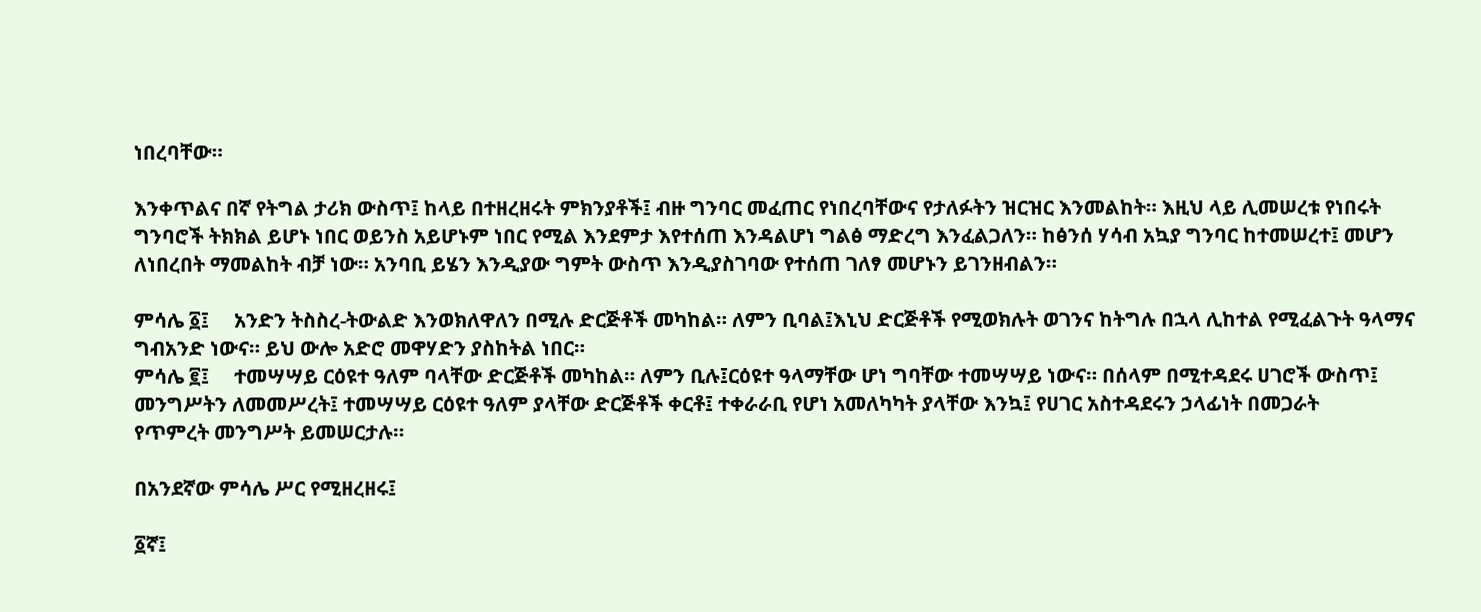ነበረባቸው።

እንቀጥልና በኛ የትግል ታሪክ ውስጥ፤ ከላይ በተዘረዘሩት ምክንያቶች፤ ብዙ ግንባር መፈጠር የነበረባቸውና የታለፉትን ዝርዝር እንመልከት። እዚህ ላይ ሊመሠረቱ የነበሩት ግንባሮች ትክክል ይሆኑ ነበር ወይንስ አይሆኑም ነበር የሚል እንደምታ እየተሰጠ እንዳልሆነ ግልፅ ማድረግ እንፈልጋለን። ከፅንሰ ሃሳብ አኳያ ግንባር ከተመሠረተ፤ መሆን ለነበረበት ማመልከት ብቻ ነው። አንባቢ ይሄን እንዲያው ግምት ውስጥ እንዲያስገባው የተሰጠ ገለፃ መሆኑን ይገንዘብልን።

ምሳሌ ፩፤     አንድን ትስስረ-ትውልድ እንወክለዋለን በሚሉ ድርጅቶች መካከል። ለምን ቢባል፤እኒህ ድርጅቶች የሚወክሉት ወገንና ከትግሉ በኋላ ሊከተል የሚፈልጉት ዓላማና ግብአንድ ነውና። ይህ ውሎ አድሮ መዋሃድን ያስከትል ነበር።
ምሳሌ ፪፤     ተመሣሣይ ርዕዩተ ዓለም ባላቸው ድርጅቶች መካከል። ለምን ቢሉ፤ርዕዩተ ዓላማቸው ሆነ ግባቸው ተመሣሣይ ነውና። በሰላም በሚተዳደሩ ሀገሮች ውስጥ፤ መንግሥትን ለመመሥረት፤ ተመሣሣይ ርዕዩተ ዓለም ያላቸው ድርጅቶች ቀርቶ፤ ተቀራራቢ የሆነ አመለካካት ያላቸው እንኳ፤ የሀገር አስተዳደሩን ኃላፊነት በመጋራት
የጥምረት መንግሥት ይመሠርታሉ።

በአንደኛው ምሳሌ ሥር የሚዘረዘሩ፤

፩ኛ፤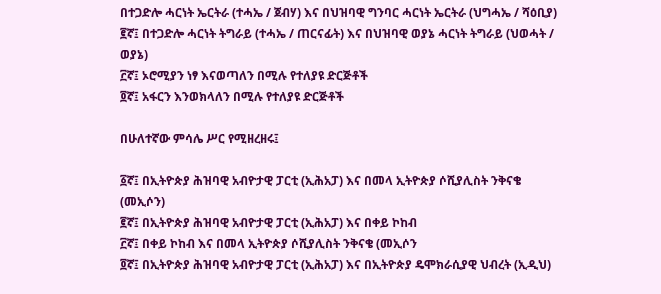በተጋድሎ ሓርነት ኤርትራ (ተሓኤ / ጀብሃ) እና በህዝባዊ ግንባር ሓርነት ኤርትራ (ህግሓኤ / ሻዕቢያ)
፪ኛ፤ በተጋድሎ ሓርነት ትግራይ (ተሓኤ / ጠርናፊት) እና በህዝባዊ ወያኔ ሓርነት ትግራይ (ህወሓት / ወያኔ)
፫ኛ፤ ኦሮሚያን ነፃ እናወጣለን በሚሉ የተለያዩ ድርጅቶች
፬ኛ፤ አፋርን እንወክላለን በሚሉ የተለያዩ ድርጅቶች

በሁለተኛው ምሳሌ ሥር የሚዘረዘሩ፤

፩ኛ፤ በኢትዮጵያ ሕዝባዊ አብዮታዊ ፓርቲ (ኢሕአፓ) እና በመላ ኢትዮጵያ ሶሺያሊስት ንቅናቄ (መኢሶን)
፪ኛ፤ በኢትዮጵያ ሕዝባዊ አብዮታዊ ፓርቲ (ኢሕአፓ) እና በቀይ ኮከብ
፫ኛ፤ በቀይ ኮከብ እና በመላ ኢትዮጵያ ሶሺያሊስት ንቅናቄ (መኢሶን
፬ኛ፤ በኢትዮጵያ ሕዝባዊ አብዮታዊ ፓርቲ (ኢሕአፓ) እና በኢትዮጵያ ዴሞክራሲያዊ ህብረት (ኢዲህ)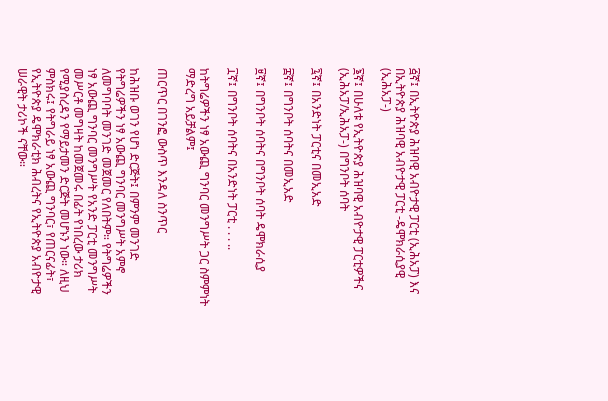፭ኛ፤ በኢትዮጵያ ሕዝባዊ አብዮታዊ ፓርቲ (ኢሕአፓ) እና በኢትዮጵያ ሕዝባዊ አብዮታዊ ፓርቲ -ዴሞክራሲያዊ (ኢሕአፓ-)

፮ኛ፤ በሁለቱ የኢትዮጵያ ሕዝባዊ አብዮታዊ ፓርቲዎችና (ኢሕአፓ/ኢሕአፓ-) በግንቦት ሰባት

፯ኛ፤ በአንድነት ፓርቲና በመኢአድ

፰ኛ፤ በግንቦት ሰባትና በመኢአድ

፱ኛ፤ በግንቦት ሰባትና በግንቦት ሰባት ዴሞክራሲያ

፲ኛ፤ በግንቦት ሰባትና በአንድነት ፓርቲ . . . ..

ከትግሬዎችን ነፃ አውጪ ግንባር መንግሥት ጋር ስምምነት ማድረግ አይቻልም፤

ጠርጥር በገንፎ ውስጥ እንዳለ ስንጥር

ከሕዝቡ ወገን የሆነ ድርጅት፤ በምንም መንገድ የትግሬዎችን ነፃ አውጪ ግንባር መንግሥት አምኖ ለመግባባት መንገድ መጀመር የለበትም። የትግሬዎችን ነፃ አውጪ ግንባር መንግሥት የአንድ ፓርቲ መንግሥት መሥርቶ መግዛት ከመጀመሩ በፊት የነበረው ታሪክ የሚያስረዳን የማይታመን ድርጅት መሆኑን ነው። ለዚህ ምስክሩ፤ የትግራይ ነፃ አውጪ ግንባር፣ የጠርናፊት፣ የኢትዮጵያ ዴሞክራቲክ ሕብረትና የኢትዮጵያ አብዮታዊ ሠራዊት ታሪኮች ናቸው።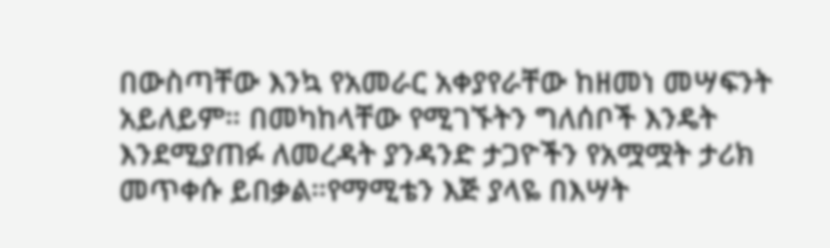በውስጣቸው እንኳ የአመራር አቀያየራቸው ከዘመነ መሣፍንት አይለይም። በመካከላቸው የሚገኙትን ግለሰቦች እንዴት እንደሚያጠፉ ለመረዳት ያንዳንድ ታጋዮችን የአሟሟት ታሪክ መጥቀሱ ይበቃል።የማሚቴን እጅ ያላዬ በእሣት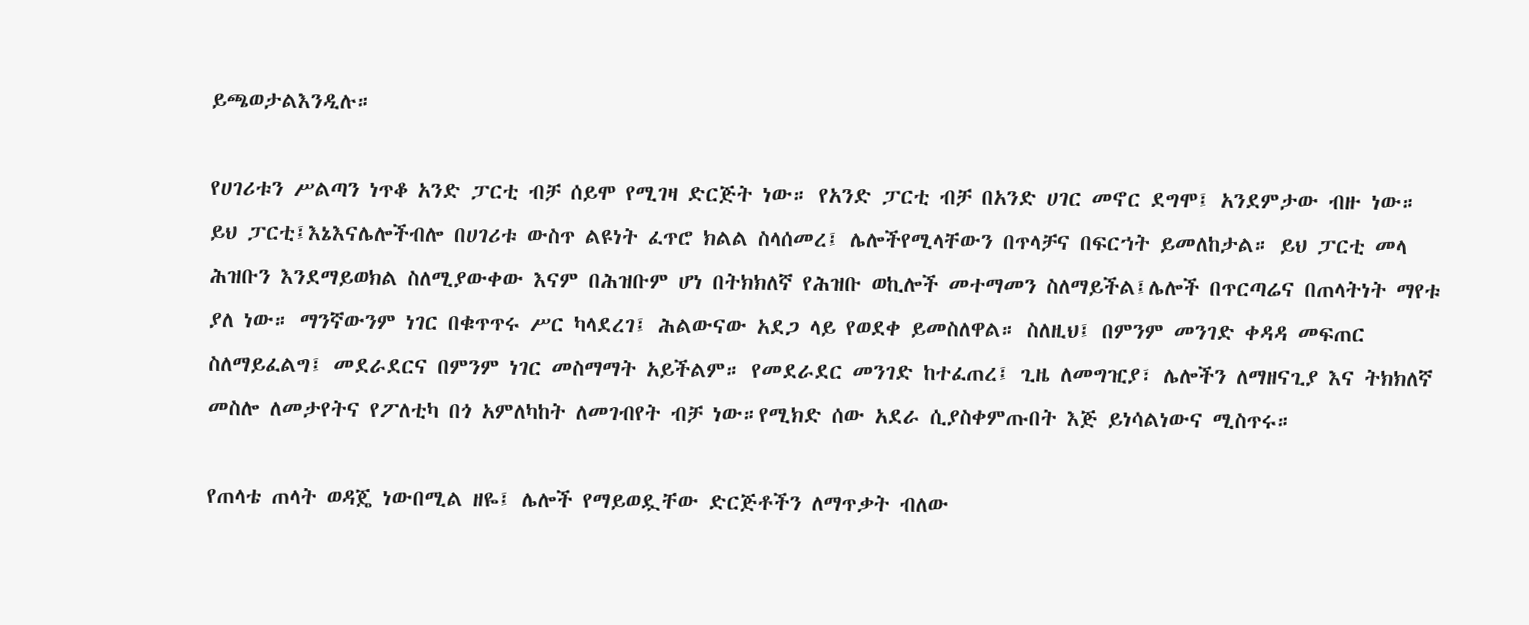ይጫወታልእንዲሉ።

የሀገሪቱን ሥልጣን ነጥቆ አንድ ፓርቲ ብቻ ሰይሞ የሚገዛ ድርጅት ነው። የአንድ ፓርቲ ብቻ በአንድ ሀገር መኖር ደግሞ፤ አንደምታው ብዙ ነው። ይህ ፓርቲ፤እኔእናሌሎችብሎ በሀገሪቱ ውስጥ ልዩነት ፈጥሮ ክልል ስላሰመረ፤ ሌሎችየሚላቸውን በጥላቻና በፍርኀት ይመለከታል። ይህ ፓርቲ መላ ሕዝቡን እንደማይወክል ስለሚያውቀው እናም በሕዝቡም ሆነ በትክክለኛ የሕዝቡ ወኪሎች መተማመን ስለማይችል፤ሌሎች በጥርጣሬና በጠላትነት ማየቱ ያለ ነው። ማንኛውንም ነገር በቁጥጥሩ ሥር ካላደረገ፤ ሕልውናው አደጋ ላይ የወደቀ ይመስለዋል። ስለዚህ፤ በምንም መንገድ ቀዳዳ መፍጠር ስለማይፈልግ፤ መደራደርና በምንም ነገር መስማማት አይችልም። የመደራደር መንገድ ከተፈጠረ፤ ጊዜ ለመግዢያ፣ ሌሎችን ለማዘናጊያ እና ትክክለኛ መስሎ ለመታየትና የፖለቲካ በጎ አምለካከት ለመገብየት ብቻ ነው።የሚክድ ሰው አደራ ሲያስቀምጡበት እጅ ይነሳልነውና ሚስጥሩ።

የጠላቴ ጠላት ወዳጄ ነውበሚል ዘዬ፤ ሌሎች የማይወዷቸው ድርጅቶችን ለማጥቃት ብለው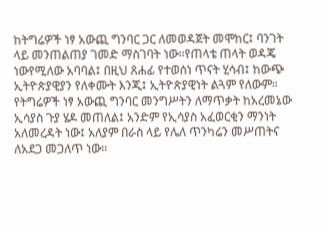ከትግሬዎች ነፃ አውጪ ግንባር ጋር ለመወዳጀት መሞከር፤ ባንገት ላይ መንጠልጠያ ገመድ ማስገባት ነው።የጠላቴ ጠላት ወዳጄ ነውየሚለው አባባል፤ በዚህ ጸሐፊ የተወሰነ ጥናት ሂሳብ፤ ከውጭ ኢትዮጵያዊያን የለቀሙት እንጂ፤ ኢትዮጵያዊነት ልጓም የለውም። የትግሬዎች ነፃ አውጪ ግንባር መንግሥትን ለማጥቃት ከአረመኔው ኢሳያስ ጉያ ሄዶ መጠለል፤ አንድም የኢሳያስ አፈወርቂን ማንነት አለመረዳት ነው፤ አለያም በራስ ላይ የሌለ ጥንካሬን መሥጠትና ለአደጋ መጋለጥ ነው።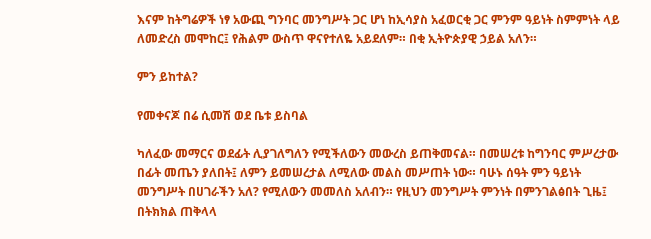እናም ከትግሬዎች ነፃ አውጪ ግንባር መንግሥት ጋር ሆነ ከኢሳያስ አፈወርቂ ጋር ምንም ዓይነት ስምምነት ላይ ለመድረስ መሞከር፤ የሕልም ውስጥ ዋናየተለዬ አይደለም። በቂ ኢትዮጵያዊ ኃይል አለን።

ምን ይከተል?

የመቀናጆ በሬ ሲመሽ ወደ ቤቱ ይስባል

ካለፈው መማርና ወደፊት ሊያገለግለን የሚችለውን መውረስ ይጠቅመናል። በመሠረቱ ከግንባር ምሥረታው በፊት መጤን ያለበት፤ ለምን ይመሠረታል ለሚለው መልስ መሥጠት ነው። ባሁኑ ሰዓት ምን ዓይነት መንግሥት በሀገራችን አለ? የሚለውን መመለስ አለብን። የዚህን መንግሥት ምንነት በምንገልፅበት ጊዜ፤ በትክክል ጠቅላላ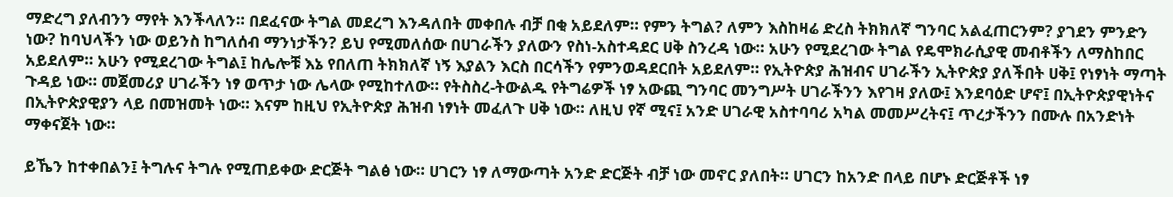ማድረግ ያለብንን ማየት እንችላለን። በደፈናው ትግል መደረግ እንዳለበት መቀበሉ ብቻ በቂ አይደለም። የምን ትግል? ለምን እስከዛሬ ድረስ ትክክለኛ ግንባር አልፈጠርንም? ያገደን ምንድን ነው? ከባህላችን ነው ወይንስ ከግለሰብ ማንነታችን? ይህ የሚመለሰው በሀገራችን ያለውን የስነ-አስተዳደር ሀቅ ስንረዳ ነው። አሁን የሚደረገው ትግል የዴሞክራሲያዊ መብቶችን ለማስከበር አይደለም። አሁን የሚደረገው ትግል፤ ከሌሎቹ እኔ የበለጠ ትክክለኛ ነኝ እያልን እርስ በርሳችን የምንወዳደርበት አይደለም። የኢትዮጵያ ሕዝብና ሀገራችን ኢትዮጵያ ያለችበት ሀቅ፤ የነፃነት ማጣት ጉዳይ ነው። መጀመሪያ ሀገራችን ነፃ ወጥታ ነው ሌላው የሚከተለው። የትስስረ-ትውልዱ የትግሬዎች ነፃ አውጪ ግንባር መንግሥት ሀገራችንን እየገዛ ያለው፤ እንደባዕድ ሆኖ፤ በኢትዮጵያዊነትና በኢትዮጵያዊያን ላይ በመዝመት ነው። እናም ከዚህ የኢትዮጵያ ሕዝብ ነፃነት መፈለጉ ሀቅ ነው። ለዚህ የኛ ሚና፤ አንድ ሀገራዊ አስተባባሪ አካል መመሥረትና፤ ጥረታችንን በሙሉ በአንድነት ማቀናጀት ነው።

ይኼን ከተቀበልን፤ ትግሉና ትግሉ የሚጠይቀው ድርጅት ግልፅ ነው። ሀገርን ነፃ ለማውጣት አንድ ድርጅት ብቻ ነው መኖር ያለበት። ሀገርን ከአንድ በላይ በሆኑ ድርጅቶች ነፃ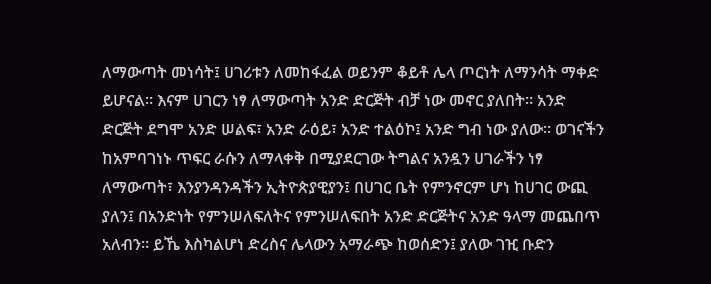ለማውጣት መነሳት፤ ሀገሪቱን ለመከፋፈል ወይንም ቆይቶ ሌላ ጦርነት ለማንሳት ማቀድ ይሆናል። እናም ሀገርን ነፃ ለማውጣት አንድ ድርጅት ብቻ ነው መኖር ያለበት። አንድ ድርጅት ደግሞ አንድ ሠልፍ፣ አንድ ራዕይ፣ አንድ ተልዕኮ፤ አንድ ግብ ነው ያለው። ወገናችን ከአምባገነኑ ጥፍር ራሱን ለማላቀቅ በሚያደርገው ትግልና አንዷን ሀገራችን ነፃ ለማውጣት፣ እንያንዳንዳችን ኢትዮጵያዊያን፤ በሀገር ቤት የምንኖርም ሆነ ከሀገር ውጪ ያለን፤ በአንድነት የምንሠለፍለትና የምንሠለፍበት አንድ ድርጅትና አንድ ዓላማ መጨበጥ አለብን። ይኼ እስካልሆነ ድረስና ሌላውን አማራጭ ከወሰድን፤ ያለው ገዢ ቡድን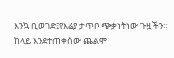እንኳ ቢወገድ፤የእሬያ ታጥቦ ጭቃነትነው ጉዟችን። ከላይ እንደተጠቀሰው ጨልሞ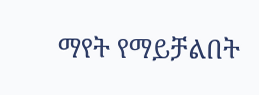ማየት የማይቻልበት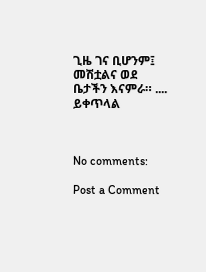ጊዜ ገና ቢሆንም፤ መሽቷልና ወደ ቤታችን እናምራ። ....  ይቀጥላል



No comments:

Post a Comment